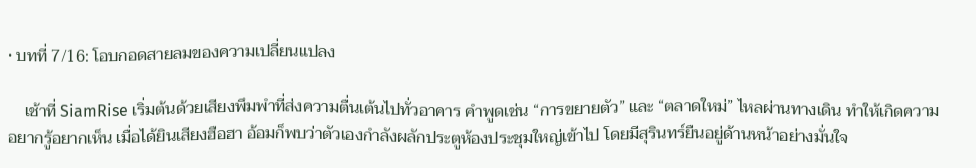• บทที่ 7/16: โอบกอดสายลมของความเปลี่ยนแปลง

    เช้าที่ SiamRise เริ่มต้นด้วยเสียงพึมพำที่ส่งความตื่นเต้นไปทั่วอาคาร คำพูดเช่น “การขยายตัว” และ “ตลาดใหม่” ไหลผ่านทางเดิน ทำให้เกิดความอยากรู้อยากเห็น เมื่อได้ยินเสียงฮือฮา อ้อมก็พบว่าตัวเองกำลังผลักประตูห้องประชุมใหญ่เข้าไป โดยมีสุรินทร์ยืนอยู่ด้านหน้าอย่างมั่นใจ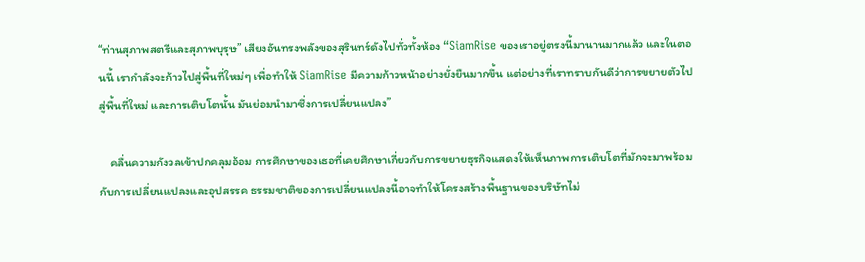“ท่านสุภาพสตรีและสุภาพบุรุษ” เสียงอันทรงพลังของสุรินทร์ดังไปทั่วทั้งห้อง “SiamRise ของเราอยู่ตรงนี้มานานมากแล้ว และในตอนนี้ เรากำลังจะก้าวไปสู่พื้นที่ใหม่ๆ เพื่อทำให้ SiamRise มีความก้าวหน้าอย่างยั่งยืนมากขึ้น แต่อย่างที่เราทราบกันดีว่าการขยายตัวไปสู่พื้นที่ใหม่ และการเติบโตนั้น มันย่อมนำมาซึ่งการเปลี่ยนแปลง”

    คลื่นความกังวลเข้าปกคลุมอ้อม การศึกษาของเธอที่เคยศึกษาเกี่ยวกับการขยายธุรกิจแสดงให้เห็นภาพการเติบโตที่มักจะมาพร้อมกับการเปลี่ยนแปลงและอุปสรรค ธรรมชาติของการเปลี่ยนแปลงนี้อาจทำให้โครงสร้างพื้นฐานของบริษัทไม่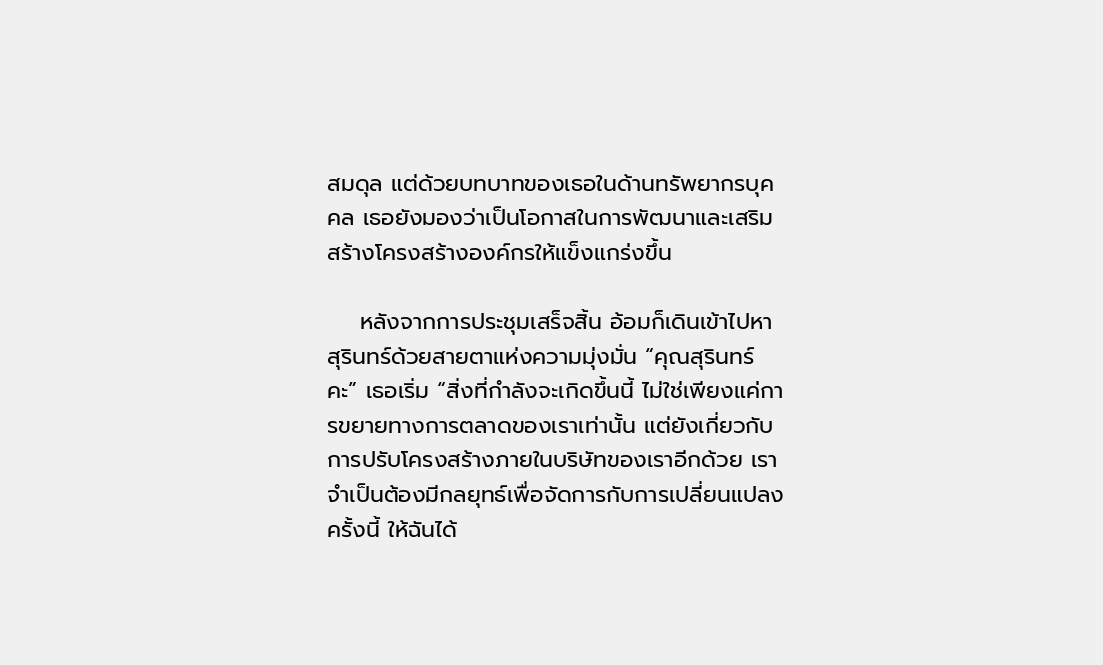สมดุล แต่ด้วยบทบาทของเธอในด้านทรัพยากรบุคคล เธอยังมองว่าเป็นโอกาสในการพัฒนาและเสริมสร้างโครงสร้างองค์กรให้แข็งแกร่งขึ้น

    หลังจากการประชุมเสร็จสิ้น อ้อมก็เดินเข้าไปหาสุรินทร์ด้วยสายตาแห่งความมุ่งมั่น “คุณสุรินทร์คะ” เธอเริ่ม “สิ่งที่กำลังจะเกิดขึ้นนี้ ไม่ใช่เพียงแค่การขยายทางการตลาดของเราเท่านั้น แต่ยังเกี่ยวกับการปรับโครงสร้างภายในบริษัทของเราอีกด้วย เราจำเป็นต้องมีกลยุทธ์เพื่อจัดการกับการเปลี่ยนแปลงครั้งนี้ ให้ฉันได้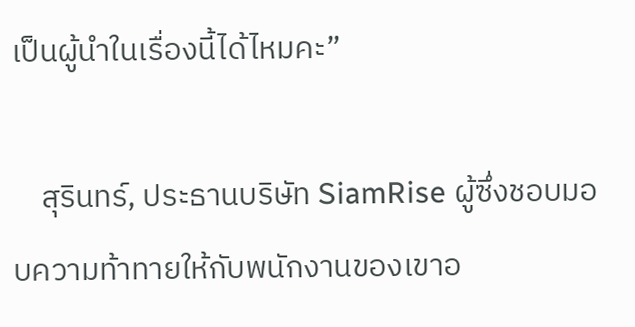เป็นผู้นำในเรื่องนี้ได้ไหมคะ”

    สุรินทร์, ประธานบริษัท SiamRise ผู้ซึ่งชอบมอบความท้าทายให้กับพนักงานของเขาอ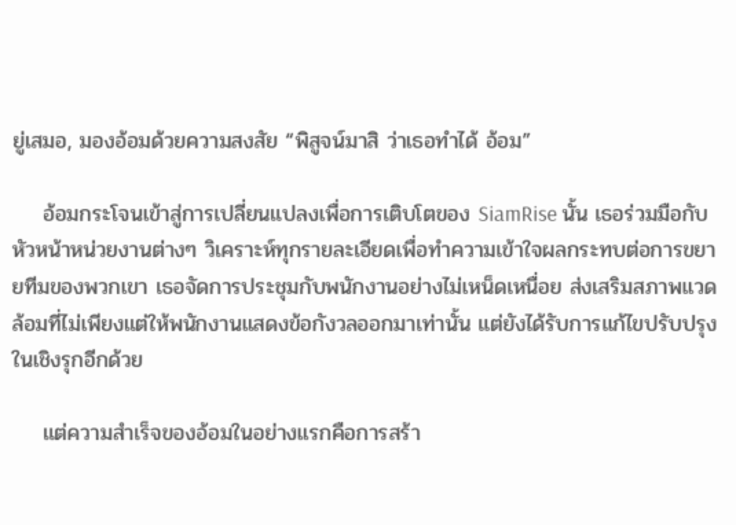ยู่เสมอ, มองอ้อมด้วยความสงสัย “พิสูจน์มาสิ ว่าเธอทำได้ อ้อม”

    อ้อมกระโจนเข้าสู่การเปลี่ยนแปลงเพื่อการเติบโตของ SiamRise นั้น เธอร่วมมือกับหัวหน้าหน่วยงานต่างๆ วิเคราะห์ทุกรายละเอียดเพื่อทำความเข้าใจผลกระทบต่อการขยายทีมของพวกเขา เธอจัดการประชุมกับพนักงานอย่างไม่เหน็ดเหนื่อย ส่งเสริมสภาพแวดล้อมที่ไม่เพียงแต่ให้พนักงานแสดงข้อกังวลออกมาเท่านั้น แต่ยังได้รับการแก้ไขปรับปรุงในเชิงรุกอีกด้วย

    แต่ความสำเร็จของอ้อมในอย่างแรกคือการสร้า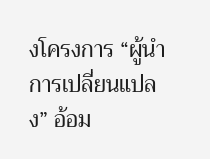งโครงการ “ผู้นำการเปลี่ยนแปลง” อ้อม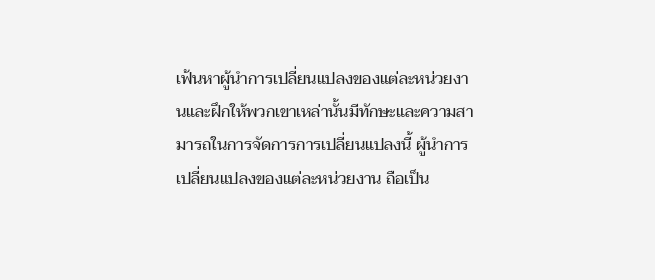เฟ้นหาผู้นำการเปลี่ยนแปลงของแต่ละหน่วยงานและฝึกให้พวกเขาเหล่านั้นมีทักษะและความสามารถในการจัดการการเปลี่ยนแปลงนี้ ผู้นำการเปลี่ยนแปลงของแต่ละหน่วยงาน ถือเป็น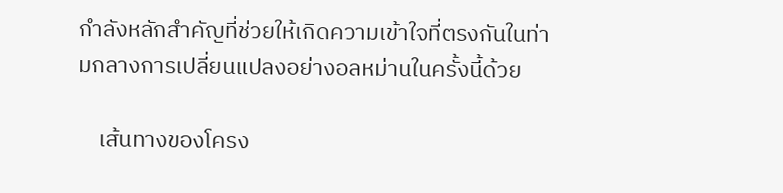กำลังหลักสำคัญที่ช่วยให้เกิดความเข้าใจที่ตรงกันในท่ามกลางการเปลี่ยนแปลงอย่างอลหม่านในครั้งนี้ด้วย

    เส้นทางของโครง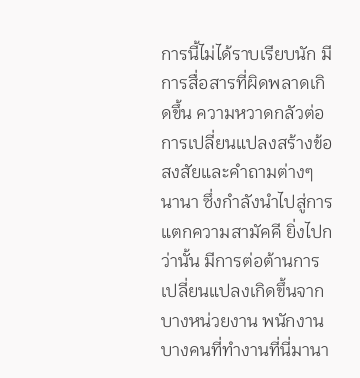การนี้ไม่ได้ราบเรียบนัก มีการสื่อสารที่ผิดพลาดเกิดขึ้น ความหวาดกลัวต่อการเปลี่ยนแปลงสร้างข้อสงสัยและคำถามต่างๆ นานา ซึ่งกำลังนำไปสู่การแตกความสามัคคี ยิ่งไปกว่านั้น มีการต่อต้านการเปลี่ยนแปลงเกิดขึ้นจากบางหน่วยงาน พนักงานบางคนที่ทำงานที่นี่มานา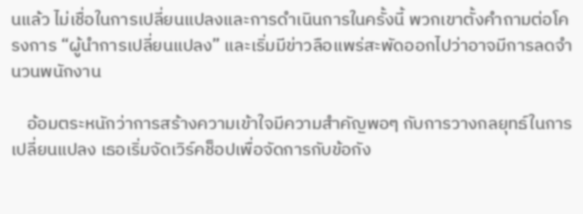นแล้ว ไม่เชื่อในการเปลี่ยนแปลงและการดำเนินการในครั้งนี้ พวกเขาตั้งคำถามต่อโครงการ “ผู้นำการเปลี่ยนแปลง” และเริ่มมีข่าวลือแพร่สะพัดออกไปว่าอาจมีการลดจำนวนพนักงาน

    อ้อมตระหนักว่าการสร้างความเข้าใจมีความสำคัญพอๆ กับการวางกลยุทธ์ในการเปลี่ยนแปลง เธอเริ่มจัดเวิร์คช็อปเพื่อจัดการกับข้อกัง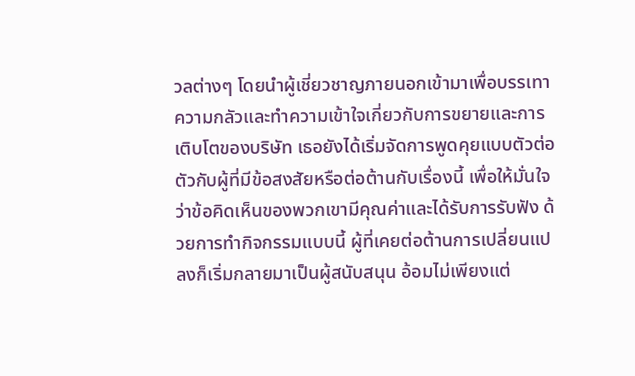วลต่างๆ โดยนำผู้เชี่ยวชาญภายนอกเข้ามาเพื่อบรรเทาความกลัวและทำความเข้าใจเกี่ยวกับการขยายและการเติบโตของบริษัท เธอยังได้เริ่มจัดการพูดคุยแบบตัวต่อตัวกับผู้ที่มีข้อสงสัยหรือต่อต้านกับเรื่องนี้ เพื่อให้มั่นใจว่าข้อคิดเห็นของพวกเขามีคุณค่าและได้รับการรับฟัง ด้วยการทำกิจกรรมแบบนี้ ผู้ที่เคยต่อต้านการเปลี่ยนแปลงก็เริ่มกลายมาเป็นผู้สนับสนุน อ้อมไม่เพียงแต่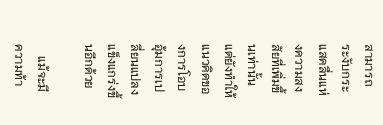สามารถระงับกระแสคลื่นแห่งความสงสัยที่เพิ่มขึ้นเท่านั้น แต่ยังทำให้แนวคิดของการโอบอุ้มการเปลี่ยนแปลงแข็งแกร่งขึ้นอีกด้วย

    แม้จะมีความท้า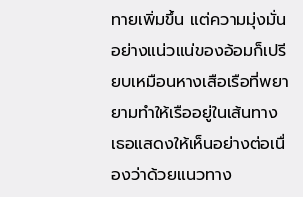ทายเพิ่มขึ้น แต่ความมุ่งมั่นอย่างแน่วแน่ของอ้อมก็เปรียบเหมือนหางเสือเรือที่พยายามทำให้เรืออยู่ในเส้นทาง เธอแสดงให้เห็นอย่างต่อเนื่องว่าด้วยแนวทาง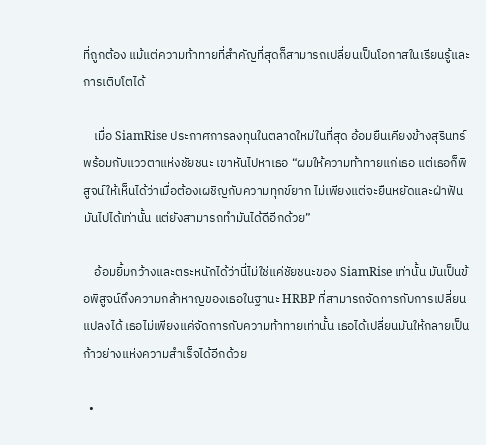ที่ถูกต้อง แม้แต่ความท้าทายที่สำคัญที่สุดก็สามารถเปลี่ยนเป็นโอกาสในเรียนรู้และการเติบโตได้

    เมื่อ SiamRise ประกาศการลงทุนในตลาดใหม่ในที่สุด อ้อมยืนเคียงข้างสุรินทร์พร้อมกับแววตาแห่งชัยชนะ เขาหันไปหาเธอ “ผมให้ความท้าทายแก่เธอ แต่เธอก็พิสูจน์ให้เห็นได้ว่าเมื่อต้องเผชิญกับความทุกข์ยาก ไม่เพียงแต่จะยืนหยัดและฝ่าฟันมันไปได้เท่านั้น แต่ยังสามารถทำมันได้ดีอีกด้วย”

    อ้อมยิ้มกว้างและตระหนักได้ว่านี่ไม่ใช่แค่ชัยชนะของ SiamRise เท่านั้น มันเป็นข้อพิสูจน์ถึงความกล้าหาญของเธอในฐานะ HRBP ที่สามารถจัดการกับการเปลี่ยนแปลงได้ เธอไม่เพียงแค่จัดการกับความท้าทายเท่านั้น เธอได้เปลี่ยนมันให้กลายเป็นก้าวย่างแห่งความสำเร็จได้อีกด้วย

  •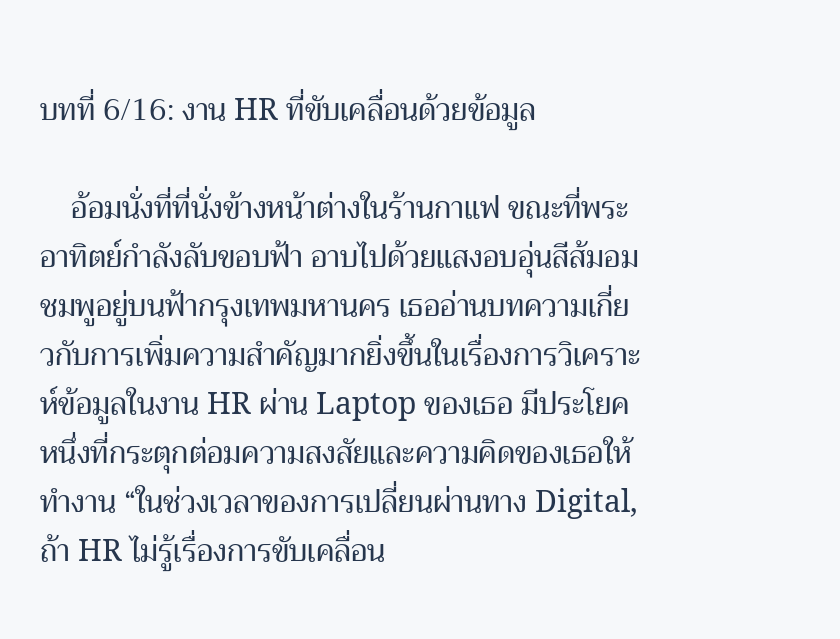บทที่ 6/16: งาน HR ที่ขับเคลื่อนด้วยข้อมูล

    อ้อมนั่งที่ที่นั่งข้างหน้าต่างในร้านกาแฟ ขณะที่พระอาทิตย์กำลังลับขอบฟ้า อาบไปด้วยแสงอบอุ่นสีส้มอมชมพูอยู่บนฟ้ากรุงเทพมหานคร เธออ่านบทความเกี่ยวกับการเพิ่มความสำคัญมากยิ่งขึ้นในเรื่องการวิเคราะห์ข้อมูลในงาน HR ผ่าน Laptop ของเธอ มีประโยคหนึ่งที่กระตุกต่อมความสงสัยและความคิดของเธอให้ทำงาน “ในช่วงเวลาของการเปลี่ยนผ่านทาง Digital, ถ้า HR ไม่รู้เรื่องการขับเคลื่อน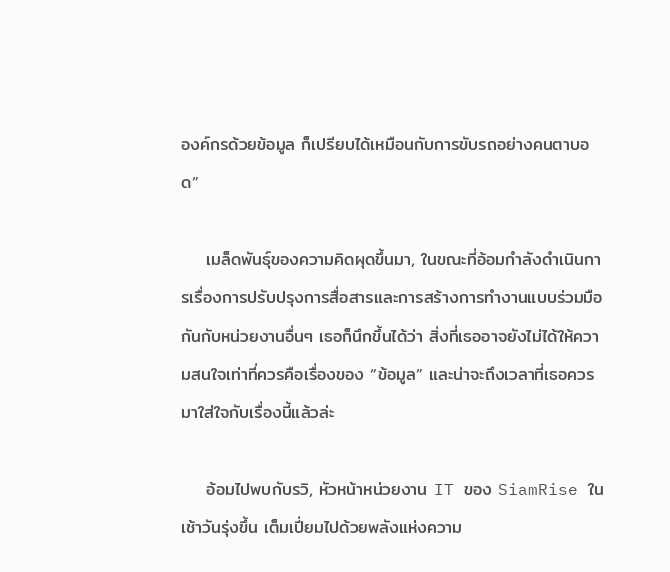องค์กรด้วยข้อมูล ก็เปรียบได้เหมือนกับการขับรถอย่างคนตาบอด”

    เมล็ดพันธุ์ของความคิดผุดขึ้นมา, ในขณะที่อ้อมกำลังดำเนินการเรื่องการปรับปรุงการสื่อสารและการสร้างการทำงานแบบร่วมมือกันกับหน่วยงานอื่นๆ เธอก็นึกขึ้นได้ว่า สิ่งที่เธออาจยังไม่ได้ให้ความสนใจเท่าที่ควรคือเรื่องของ “ข้อมูล” และน่าจะถึงเวลาที่เธอควรมาใส่ใจกับเรื่องนี้แล้วล่ะ

    อ้อมไปพบกับรวิ, หัวหน้าหน่วยงาน IT ของ SiamRise ในเช้าวันรุ่งขึ้น เต็มเปี่ยมไปด้วยพลังแห่งความ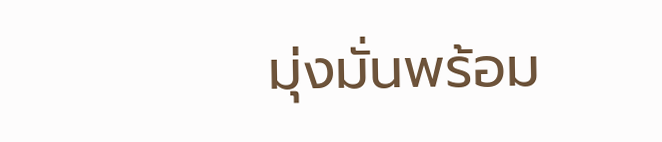มุ่งมั่นพร้อม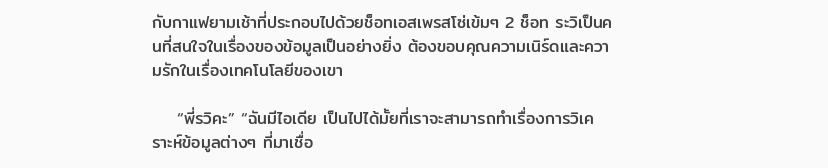กับกาแฟยามเช้าที่ประกอบไปด้วยช็อทเอสเพรสโซ่เข้มๆ 2 ช็อท ระวิเป็นคนที่สนใจในเรื่องของข้อมูลเป็นอย่างยิ่ง ต้องขอบคุณความเนิร์ดและความรักในเรื่องเทคโนโลยีของเขา

    “พี่รวิคะ” “ฉันมีไอเดีย เป็นไปได้มั้ยที่เราจะสามารถทำเรื่องการวิเคราะห์ข้อมูลต่างๆ ที่มาเชื่อ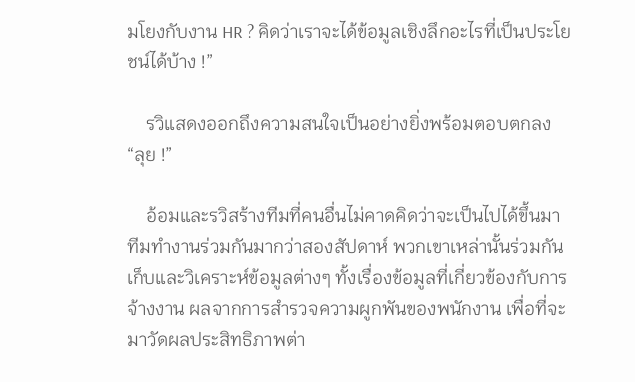มโยงกับงาน HR ? คิดว่าเราจะได้ข้อมูลเชิงลึกอะไรที่เป็นประโยชน์ได้บ้าง !”

    รวิแสดงออกถึงความสนใจเป็นอย่างยิ่งพร้อมตอบตกลง “ลุย !”

    อ้อมและรวิสร้างทีมที่คนอื่นไม่คาดคิดว่าจะเป็นไปได้ขึ้นมา ทีมทำงานร่วมกันมากว่าสองสัปดาห์ พวกเขาเหล่านั้นร่วมกันเก็บและวิเคราะห์ข้อมูลต่างๆ ทั้งเรื่องข้อมูลที่เกี่ยวข้องกับการจ้างงาน ผลจากการสำรวจความผูกพันของพนักงาน เพื่อที่จะมาวัดผลประสิทธิภาพต่า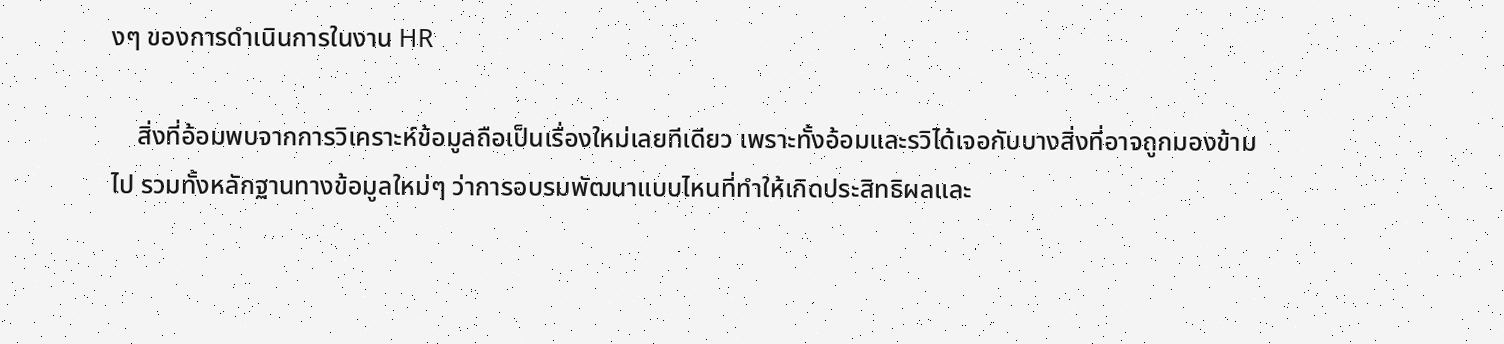งๆ ของการดำเนินการในงาน HR

    สิ่งที่อ้อมพบจากการวิเคราะห์ข้อมูลถือเป็นเรื่องใหม่เลยทีเดียว เพราะทั้งอ้อมและรวิได้เจอกับบางสิ่งที่อาจถูกมองข้ามไป รวมทั้งหลักฐานทางข้อมูลใหม่ๆ ว่าการอบรมพัฒนาแบบไหนที่ทำให้เกิดประสิทธิผลและ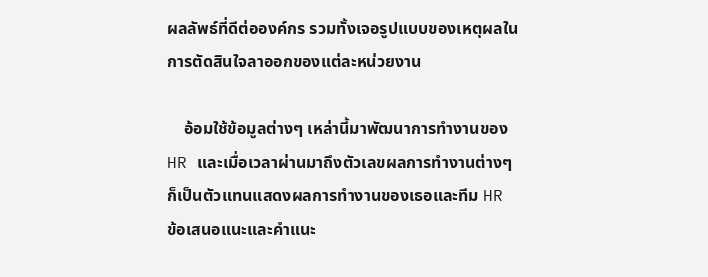ผลลัพธ์ที่ดีต่อองค์กร รวมทั้งเจอรูปแบบของเหตุผลในการตัดสินใจลาออกของแต่ละหน่วยงาน

    อ้อมใช้ข้อมูลต่างๆ เหล่านี้มาพัฒนาการทำงานของ HR และเมื่อเวลาผ่านมาถึงตัวเลขผลการทำงานต่างๆ ก็เป็นตัวแทนแสดงผลการทำงานของเธอและทีม HR ข้อเสนอแนะและคำแนะ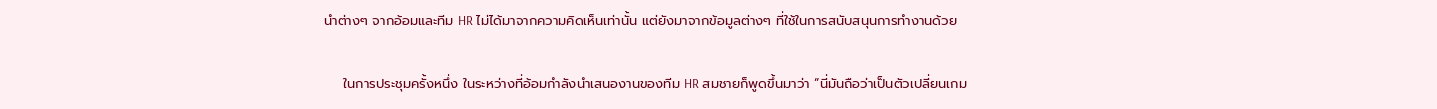นำต่างๆ จากอ้อมและทีม HR ไม่ได้มาจากความคิดเห็นเท่านั้น แต่ยังมาจากข้อมูลต่างๆ ที่ใช้ในการสนับสนุนการทำงานด้วย

    ในการประชุมครั้งหนึ่ง ในระหว่างที่อ้อมกำลังนำเสนองานของทีม HR สมชายก็พูดขึ้นมาว่า “นี่มันถือว่าเป็นตัวเปลี่ยนเกม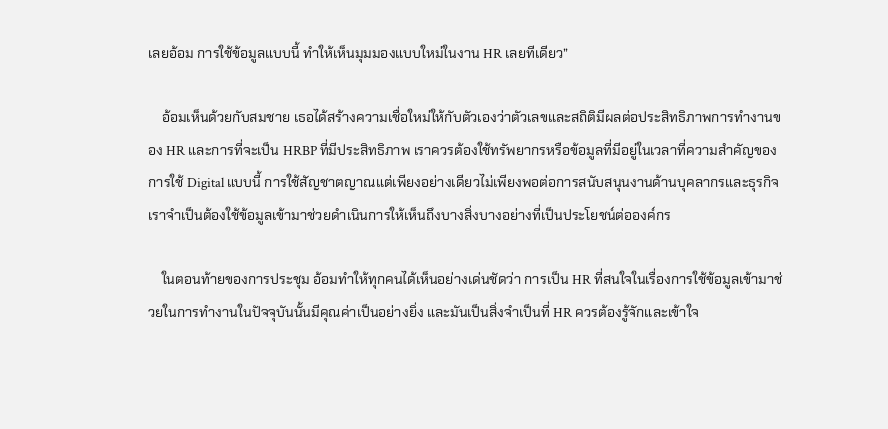เลยอ้อม การใช้ข้อมูลแบบนี้ ทำให้เห็นมุมมองแบบใหม่ในงาน HR เลยทีเดียว”

    อ้อมเห็นด้วยกับสมชาย เธอได้สร้างความเชื่อใหม่ให้กับตัวเองว่าตัวเลขและสถิติมีผลต่อประสิทธิภาพการทำงานของ HR และการที่จะเป็น HRBP ที่มีประสิทธิภาพ เราควรต้องใช้ทรัพยากรหรือข้อมูลที่มีอยู่ในเวลาที่ความสำคัญของการใช้ Digital แบบนี้ การใช้สัญชาตญาณแต่เพียงอย่างเดียวไม่เพียงพอต่อการสนับสนุนงานด้านบุคลากรและธุรกิจ เราจำเป็นต้องใช้ข้อมูลเข้ามาช่วยดำเนินการให้เห็นถึงบางสิ่งบางอย่างที่เป็นประโยชน์ต่อองค์กร

    ในตอนท้ายของการประชุม อ้อมทำให้ทุกคนได้เห็นอย่างเด่นชัดว่า การเป็น HR ที่สนใจในเรื่องการใช้ข้อมูลเข้ามาช่วยในการทำงานในปัจจุบันนั้นมีคุณค่าเป็นอย่างยิ่ง และมันเป็นสิ่งจำเป็นที่ HR ควรต้องรู้จักและเข้าใจ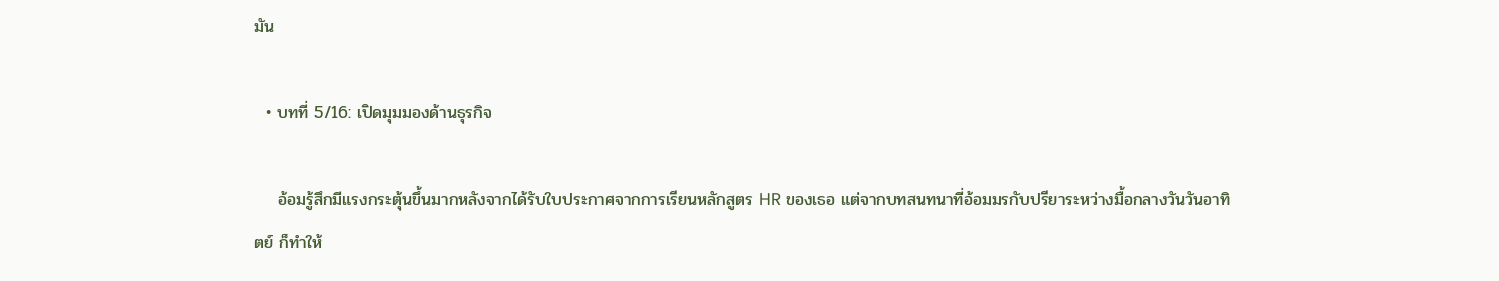มัน

  • บทที่ 5/16: เปิดมุมมองด้านธุรกิจ

    อ้อมรู้สึกมีแรงกระตุ้นขึ้นมากหลังจากได้รับใบประกาศจากการเรียนหลักสูตร HR ของเธอ แต่จากบทสนทนาที่อ้อมมรกับปรียาระหว่างมื้อกลางวันวันอาทิตย์ ก็ทำให้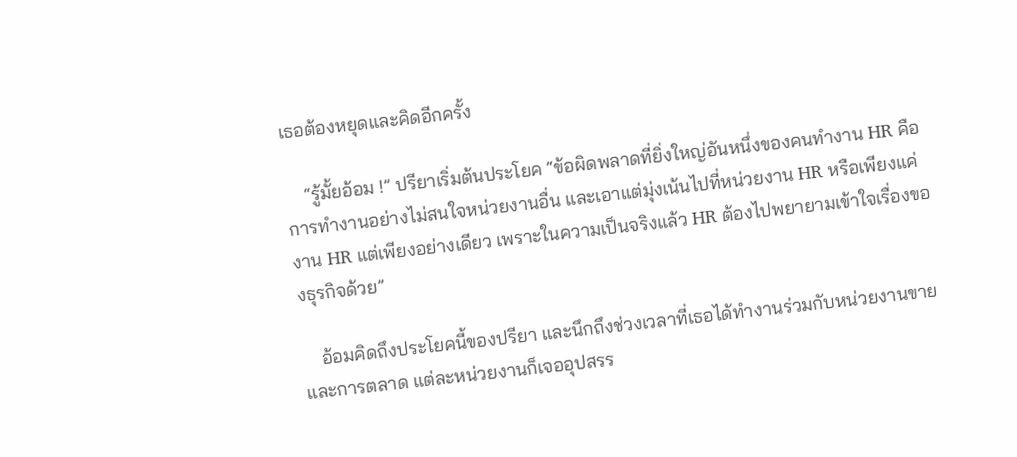เธอต้องหยุดและคิดอีกครั้ง

    “รู้มั้ยอ้อม !” ปรียาเริ่มต้นประโยค “ข้อผิดพลาดที่ยิ่งใหญ่อันหนึ่งของคนทำงาน HR คือการทำงานอย่างไม่สนใจหน่วยงานอื่น และเอาแต่มุ่งเน้นไปที่หน่วยงาน HR หรือเพียงแค่งาน HR แต่เพียงอย่างเดียว เพราะในความเป็นจริงแล้ว HR ต้องไปพยายามเข้าใจเรื่องของธุรกิจด้วย”

    อ้อมคิดถึงประโยคนี้ของปรียา และนึกถึงช่วงเวลาที่เธอได้ทำงานร่วมกับหน่วยงานขายและการตลาด แต่ละหน่วยงานก็เจออุปสรร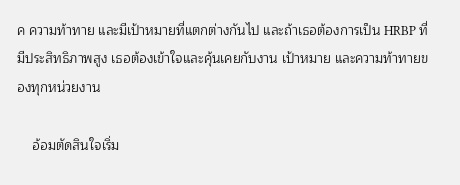ค ความท้าทาย และมีเป้าหมายที่แตกต่างกันไป และถ้าเธอต้องการเป็น HRBP ที่มีประสิทธิภาพสูง เธอต้องเข้าใจและคุ้นเคยกับงาน เป้าหมาย และความท้าทายของทุกหน่วยงาน

    อ้อมตัดสินใจเริ่ม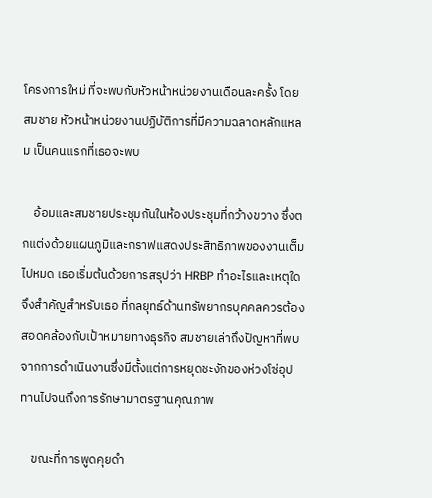โครงการใหม่ ที่จะพบกับหัวหน้าหน่วยงานเดือนละครั้ง โดย สมชาย หัวหน้าหน่วยงานปฏิบัติการที่มีความฉลาดหลักแหลม เป็นคนแรกที่เธอจะพบ

    อ้อมและสมชายประชุมกันในห้องประชุมที่กว้างขวาง ซึ่งตกแต่งด้วยแผนภูมิและกราฟแสดงประสิทธิภาพของงานเต็มไปหมด เธอเริ่มต้นด้วยการสรุปว่า HRBP ทําอะไรและเหตุใดจึงสําคัญสําหรับเธอ ที่กลยุทธ์ด้านทรัพยากรบุคคลควรต้องสอดคล้องกับเป้าหมายทางธุรกิจ สมชายเล่าถึงปัญหาที่พบจากการดําเนินงานซึ่งมีตั้งแต่การหยุดชะงักของห่วงโซ่อุปทานไปจนถึงการรักษามาตรฐานคุณภาพ

    ขณะที่การพูดคุยดํา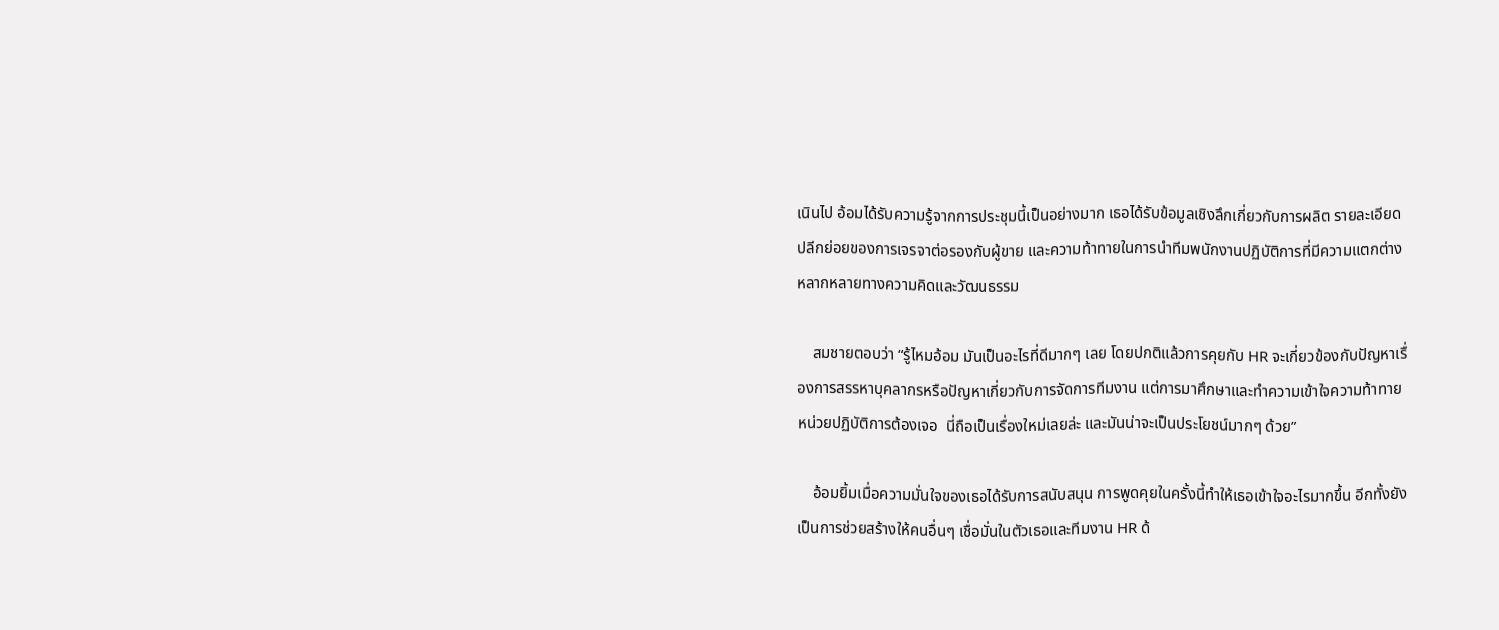เนินไป อ้อมได้รับความรู้จากการประชุมนี้เป็นอย่างมาก เธอได้รับข้อมูลเชิงลึกเกี่ยวกับการผลิต รายละเอียดปลีกย่อยของการเจรจาต่อรองกับผู้ขาย และความท้าทายในการนําทีมพนักงานปฏิบัติการที่มีความแตกต่างหลากหลายทางความคิดและวัฒนธรรม

    สมชายตอบว่า “รู้ไหมอ้อม มันเป็นอะไรที่ดีมากๆ เลย โดยปกติแล้วการคุยกับ HR จะเกี่ยวข้องกับปัญหาเรื่องการสรรหาบุคลากรหรือปัญหาเกี่ยวกับการจัดการทีมงาน แต่การมาศึกษาและทําความเข้าใจความท้าทายหน่วยปฏิบัติการต้องเจอ  นี่ถือเป็นเรื่องใหม่เลยล่ะ และมันน่าจะเป็นประโยชน์มากๆ ด้วย”

    อ้อมยิ้มเมื่อความมั่นใจของเธอได้รับการสนับสนุน การพูดคุยในครั้งนี้ทำให้เธอเข้าใจอะไรมากขึ้น อีกทั้งยังเป็นการช่วยสร้างให้คนอื่นๆ เชื่อมั่นในตัวเธอและทีมงาน HR ด้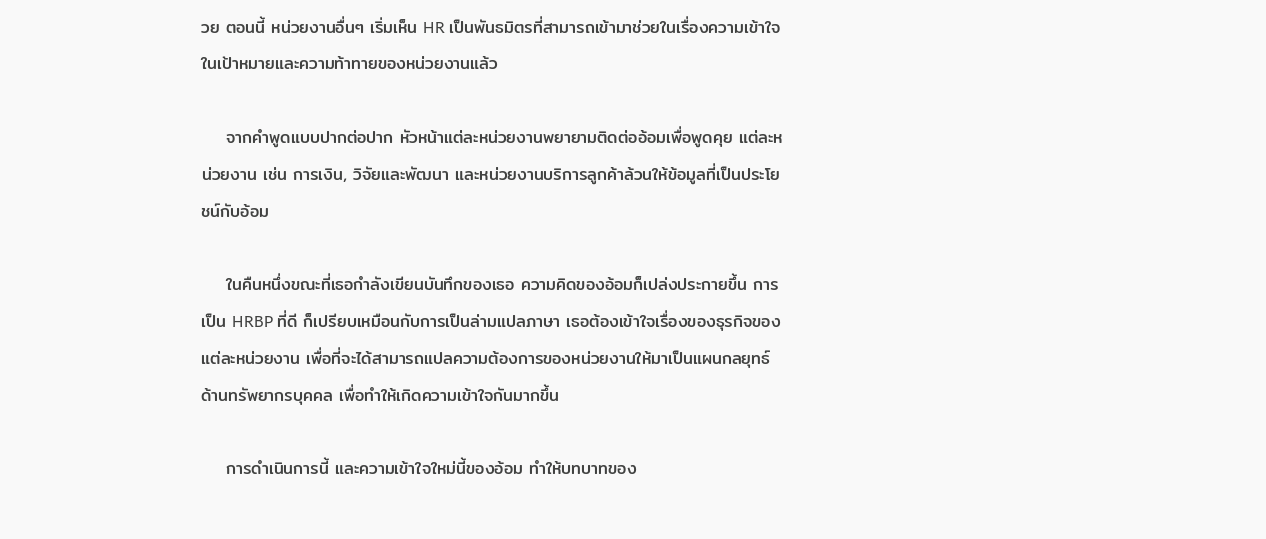วย ตอนนี้ หน่วยงานอื่นๆ เริ่มเห็น HR เป็นพันธมิตรที่สามารถเข้ามาช่วยในเรื่องความเข้าใจในเป้าหมายและความท้าทายของหน่วยงานแล้ว

    จากคำพูดแบบปากต่อปาก หัวหน้าแต่ละหน่วยงานพยายามติดต่ออ้อมเพื่อพูดคุย แต่ละหน่วยงาน เช่น การเงิน, วิจัยและพัฒนา และหน่วยงานบริการลูกค้าล้วนให้ข้อมูลที่เป็นประโยชน์กับอ้อม

    ในคืนหนึ่งขณะที่เธอกำลังเขียนบันทึกของเธอ ความคิดของอ้อมก็เปล่งประกายขึ้น การเป็น HRBP ที่ดี ก็เปรียบเหมือนกับการเป็นล่ามแปลภาษา เธอต้องเข้าใจเรื่องของธุรกิจของแต่ละหน่วยงาน เพื่อที่จะได้สามารถแปลความต้องการของหน่วยงานให้มาเป็นแผนกลยุทธ์ด้านทรัพยากรบุคคล เพื่อทำให้เกิดความเข้าใจกันมากขึ้น

    การดำเนินการนี้ และความเข้าใจใหม่นี้ของอ้อม ทำให้บทบาทของ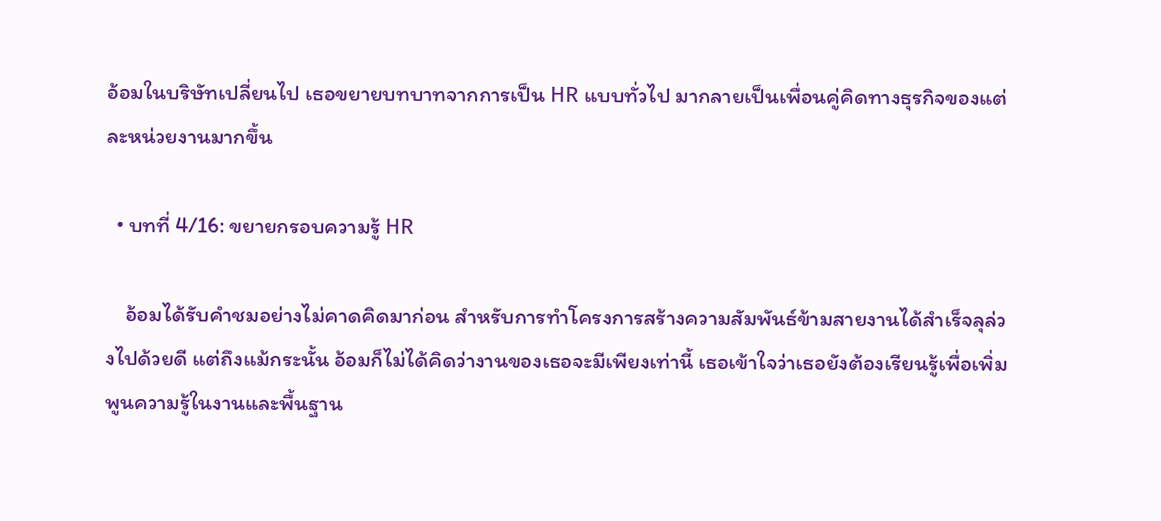อ้อมในบริษัทเปลี่ยนไป เธอขยายบทบาทจากการเป็น HR แบบทั่วไป มากลายเป็นเพื่อนคู่คิดทางธุรกิจของแต่ละหน่วยงานมากขึ้น

  • บทที่ 4/16: ขยายกรอบความรู้ HR

    อ้อมได้รับคำชมอย่างไม่คาดคิดมาก่อน สำหรับการทำโครงการสร้างความสัมพันธ์ข้ามสายงานได้สำเร็จลุล่วงไปด้วยดี แต่ถึงแม้กระนั้น อ้อมก็ไม่ได้คิดว่างานของเธอจะมีเพียงเท่านี้ เธอเข้าใจว่าเธอยังต้องเรียนรู้เพื่อเพิ่มพูนความรู้ในงานและพื้นฐาน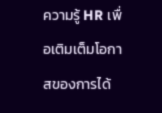ความรู้ HR เพื่อเติมเต็มโอกาสของการได้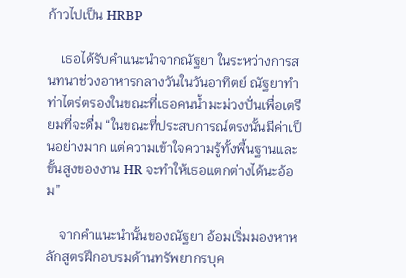ก้าวไปเป็น HRBP

    เธอได้รับคําแนะนําจากณัฐยา ในระหว่างการสนทนาช่วงอาหารกลางวันในวันอาทิตย์ ณัฐยาทำท่าไตร่ตรองในขณะที่เธอคนน้ำมะม่วงปั่นเพื่อเตรียมที่จะดื่ม “ในขณะที่ประสบการณ์ตรงนั้นมีค่าเป็นอย่างมาก แต่ความเข้าใจความรู้ทั้งพื้นฐานและขั้นสูงของงาน HR จะทำให้เธอแตกต่างได้นะอ้อม”

    จากคำแนะนำนั้นของณัฐยา อ้อมเริ่มมองหาหลักสูตรฝึกอบรมด้านทรัพยากรบุค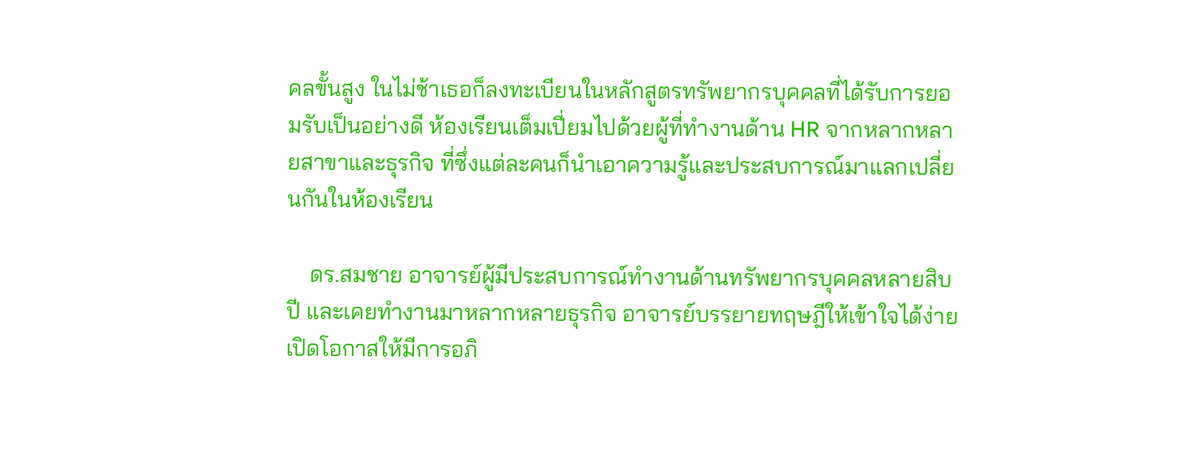คลขั้นสูง ในไม่ช้าเธอก็ลงทะเบียนในหลักสูตรทรัพยากรบุคคลที่ได้รับการยอมรับเป็นอย่างดี ห้องเรียนเต็มเปี่ยมไปด้วยผู้ที่ทำงานด้าน HR จากหลากหลายสาขาและธุรกิจ ที่ซึ่งแต่ละคนก็นำเอาความรู้และประสบการณ์มาแลกเปลี่ยนกันในห้องเรียน

    ดร.สมชาย อาจารย์ผู้มีประสบการณ์ทำงานด้านทรัพยากรบุคคลหลายสิบปี และเคยทํางานมาหลากหลายธุรกิจ อาจารย์บรรยายทฤษฎีให้เข้าใจได้ง่าย เปิดโอกาสให้มีการอภิ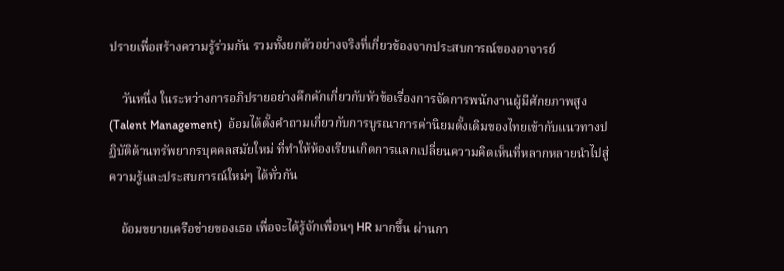ปรายเพื่อสร้างความรู้ร่วมกัน รวมทั้งยกตัวอย่างจริงที่เกี่ยวข้องจากประสบการณ์ของอาจารย์

    วันหนึ่ง ในระหว่างการอภิปรายอย่างคึกคักเกี่ยวกับหัวข้อเรื่องการจัดการพนักงานผู้มีศักยภาพสูง (Talent Management)  อ้อมได้ตั้งคําถามเกี่ยวกับการบูรณาการค่านิยมดั้งเดิมของไทยเข้ากับแนวทางปฏิบัติด้านทรัพยากรบุคคลสมัยใหม่ ที่ทำให้ห้องเรียนเกิดการแลกเปลี่ยนความคิดเห็นที่หลากหลายนําไปสู่ความรู้และประสบการณ์ใหม่ๆ ได้ทั่วกัน

    อ้อมขยายเครือข่ายของเธอ เพื่อจะได้รู้จักเพื่อนๆ HR มากขึ้น ผ่านกา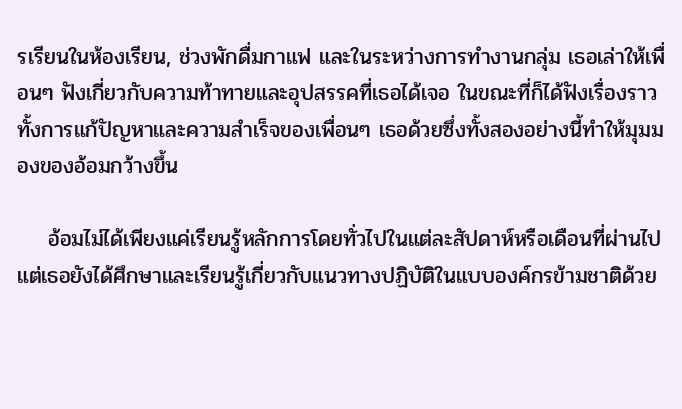รเรียนในห้องเรียน, ช่วงพักดื่มกาแฟ และในระหว่างการทำงานกลุ่ม เธอเล่าให้เพื่อนๆ ฟังเกี่ยวกับความท้าทายและอุปสรรคที่เธอได้เจอ ในขณะที่ก็ได้ฟังเรื่องราวทั้งการแก้ปัญหาและความสำเร็จของเพื่อนๆ เธอด้วยซึ่งทั้งสองอย่างนี้ทําให้มุมมองของอ้อมกว้างขึ้น

    อ้อมไม่ได้เพียงแค่เรียนรู้หลักการโดยทั่วไปในแต่ละสัปดาห์หรือเดือนที่ผ่านไป แต่เธอยังได้ศึกษาและเรียนรู้เกี่ยวกับแนวทางปฏิบัติในแบบองค์กรข้ามชาติด้วย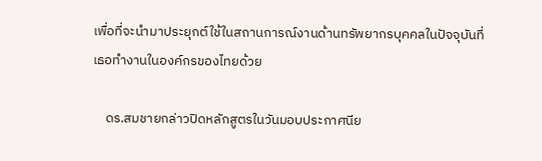เพื่อที่จะนำมาประยุกต์ใช้ในสถานการณ์งานด้านทรัพยากรบุคคลในปัจจุบันที่เธอทำงานในองค์กรของไทยด้วย

    ดร.สมชายกล่าวปิดหลักสูตรในวันมอบประกาศนีย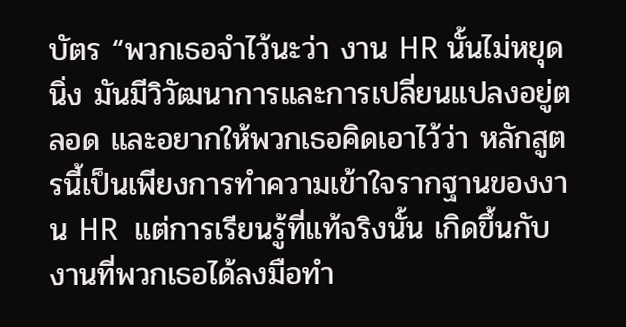บัตร “พวกเธอจําไว้นะว่า งาน HR นั้นไม่หยุดนิ่ง มันมีวิวัฒนาการและการเปลี่ยนแปลงอยู่ตลอด และอยากให้พวกเธอคิดเอาไว้ว่า หลักสูตรนี้เป็นเพียงการทำความเข้าใจรากฐานของงาน HR  แต่การเรียนรู้ที่แท้จริงนั้น เกิดขึ้นกับงานที่พวกเธอได้ลงมือทำ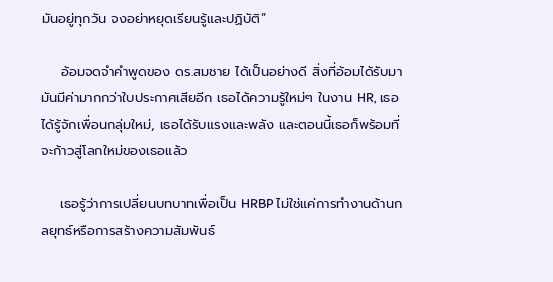มันอยู่ทุกวัน จงอย่าหยุดเรียนรู้และปฏิบัติ”

    อ้อมจดจำคำพูดของ ดร.สมชาย ได้เป็นอย่างดี สิ่งที่อ้อมได้รับมา มันมีค่ามากกว่าใบประกาศเสียอีก เธอได้ความรู้ใหม่ๆ ในงาน HR, เธอได้รู้จักเพื่อนกลุ่มใหม่, เธอได้รับแรงและพลัง และตอนนี้เธอก็พร้อมที่จะก้าวสู่โลกใหม่ของเธอแล้ว

    เธอรู้ว่าการเปลี่ยนบทบาทเพื่อเป็น HRBP ไม่ใช่แค่การทำงานด้านกลยุทธ์หรือการสร้างความสัมพันธ์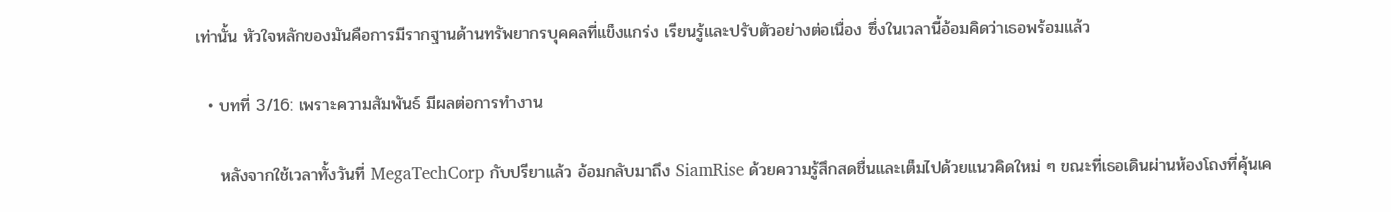เท่านั้น หัวใจหลักของมันคือการมีรากฐานด้านทรัพยากรบุคคลที่แข็งแกร่ง เรียนรู้และปรับตัวอย่างต่อเนื่อง ซึ่งในเวลานี้อ้อมคิดว่าเธอพร้อมแล้ว

  • บทที่ 3/16: เพราะความสัมพันธ์ มีผลต่อการทำงาน

    หลังจากใช้เวลาทั้งวันที่ MegaTechCorp กับปรียาแล้ว อ้อมกลับมาถึง SiamRise ด้วยความรู้สึกสดชื่นและเต็มไปด้วยแนวคิดใหม่ ๆ ขณะที่เธอเดินผ่านห้องโถงที่คุ้นเค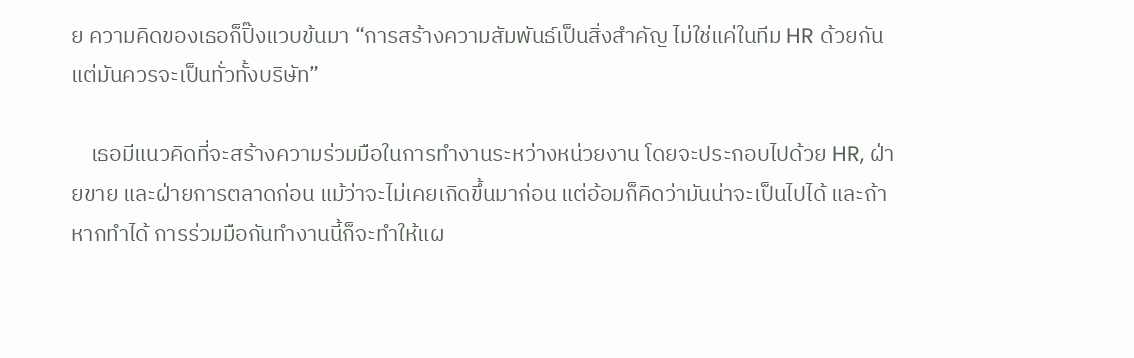ย ความคิดของเธอก็ปิ๊งแวบข้นมา “การสร้างความสัมพันธ์เป็นสิ่งสําคัญ ไม่ใช่แค่ในทีม HR ด้วยกัน แต่มันควรจะเป็นทั่วทั้งบริษัท”

    เธอมีแนวคิดที่จะสร้างความร่วมมือในการทำงานระหว่างหน่วยงาน โดยจะประกอบไปด้วย HR, ฝ่ายขาย และฝ่ายการตลาดก่อน แม้ว่าจะไม่เคยเกิดขึ้นมาก่อน แต่อ้อมก็คิดว่ามันน่าจะเป็นไปได้ และถ้าหากทำได้ การร่วมมือกันทำงานนี้ก็จะทำให้แผ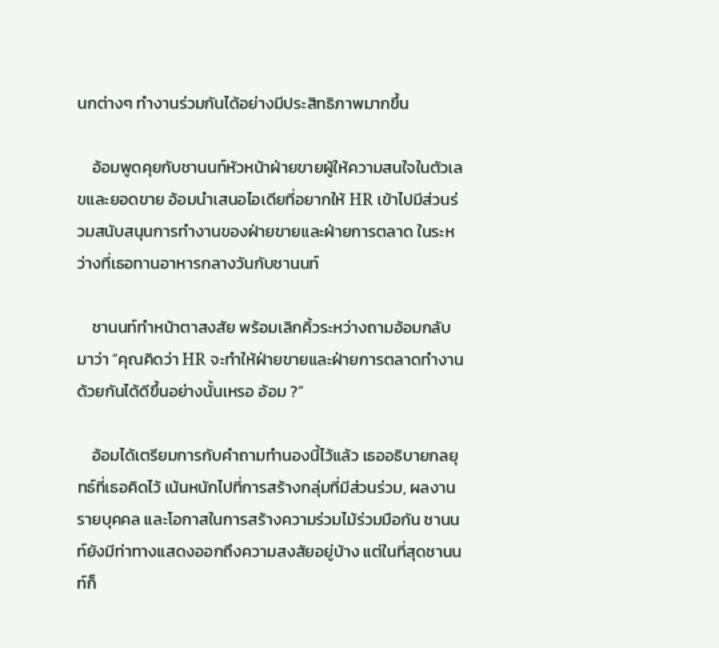นกต่างๆ ทํางานร่วมกันได้อย่างมีประสิทธิภาพมากขึ้น

    อ้อมพูดคุยกับชานนท์หัวหน้าฝ่ายขายผู้ให้ความสนใจในตัวเลขและยอดขาย อ้อมนำเสนอไอเดียที่อยากให้ HR เข้าไปมีส่วนร่วมสนับสนุนการทำงานของฝ่ายขายและฝ่ายการตลาด ในระหว่างที่เธอทานอาหารกลางวันกับชานนท์

    ชานนท์ทำหน้าตาสงสัย พร้อมเลิกคิ้วระหว่างถามอ้อมกลับมาว่า “คุณคิดว่า HR จะทำให้ฝ่ายขายและฝ่ายการตลาดทำงานด้วยกันได้ดีขึ้นอย่างนั้นเหรอ อ้อม ?”

    อ้อมได้เตรียมการกับคำถามทำนองนี้ไว้แล้ว เธออธิบายกลยุทธ์ที่เธอคิดไว้ เน้นหนักไปที่การสร้างกลุ่มที่มีส่วนร่วม, ผลงานรายบุคคล และโอกาสในการสร้างความร่วมไม้ร่วมมือกัน ชานนท์ยังมีท่าทางแสดงออกถึงความสงสัยอยู่บ้าง แต่ในที่สุดชานนท์ก็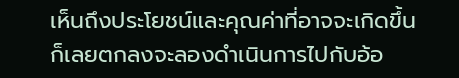เห็นถึงประโยชน์และคุณค่าที่อาจจะเกิดขึ้น ก็เลยตกลงจะลองดำเนินการไปกับอ้อ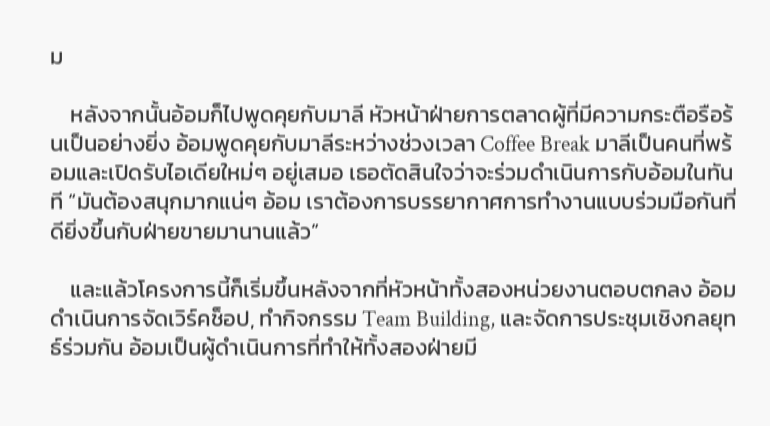ม

    หลังจากนั้นอ้อมก็ไปพูดคุยกับมาลี หัวหน้าฝ่ายการตลาดผู้ที่มีความกระตือรือร้นเป็นอย่างยิ่ง อ้อมพูดคุยกับมาลีระหว่างช่วงเวลา Coffee Break มาลีเป็นคนที่พร้อมและเปิดรับไอเดียใหม่ๆ อยู่เสมอ เธอตัดสินใจว่าจะร่วมดำเนินการกับอ้อมในทันที “มันต้องสนุกมากแน่ๆ อ้อม เราต้องการบรรยากาศการทำงานแบบร่วมมือกันที่ดียิ่งขึ้นกับฝ่ายขายมานานแล้ว”

    และแล้วโครงการนี้ก็เริ่มขึ้นหลังจากที่หัวหน้าทั้งสองหน่วยงานตอบตกลง อ้อมดำเนินการจัดเวิร์คช็อป, ทำกิจกรรม Team Building, และจัดการประชุมเชิงกลยุทธ์ร่วมกัน อ้อมเป็นผู้ดำเนินการที่ทำให้ทั้งสองฝ่ายมี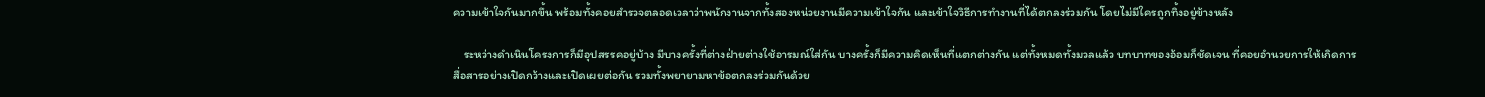ความเข้าใจกันมากขึ้น พร้อมทั้งคอยสำรวจตลอดเวลาว่าพนักงานจากทั้งสองหน่วยงานมีความเข้าใจกัน และเข้าใจวิธีการทำงานที่ได้ตกลงร่วมกัน โดยไม่มีใครถูกทิ้งอยู่ข้างหลัง

    ระหว่างดำเนินโครงการก็มีอุปสรรคอยู่บ้าง มีบางครั้งที่ต่างฝ่ายต่างใช้อารมณ์ใส่กัน บางครั้งก็มีความคิดเห็นที่แตกต่างกัน แต่ทั้งหมดทั้งมวลแล้ว บทบาทของอ้อมก็ชัดเจน ที่คอยอำนวยการให้เกิดการสื่อสารอย่างเปิดกว้างและเปิดเผยต่อกัน รวมทั้งพยายามหาข้อตกลงร่วมกันด้วย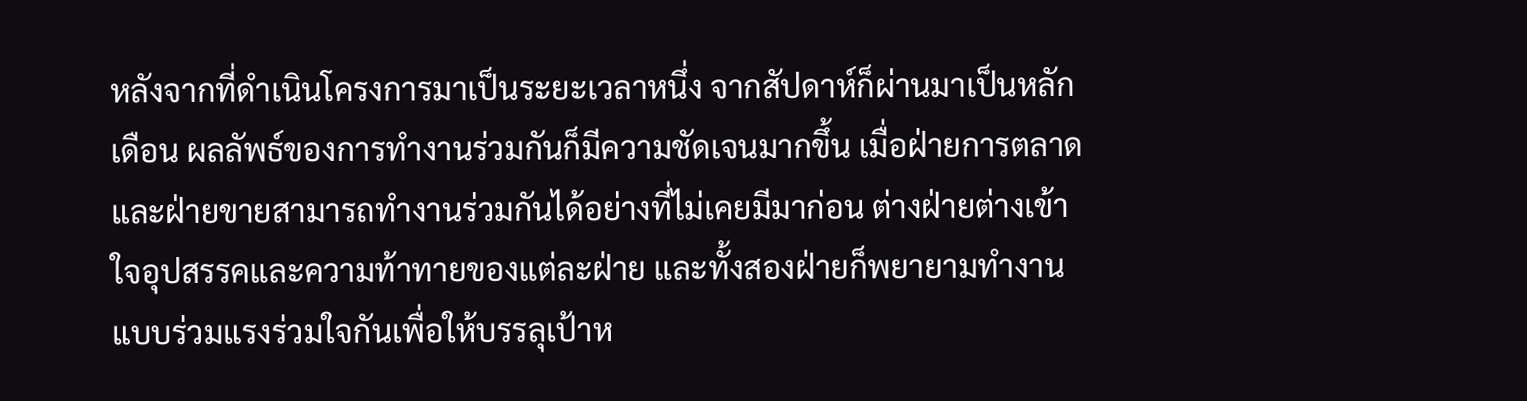หลังจากที่ดำเนินโครงการมาเป็นระยะเวลาหนึ่ง จากสัปดาห์ก็ผ่านมาเป็นหลักเดือน ผลลัพธ์ของการทำงานร่วมกันก็มีความชัดเจนมากขึ้น เมื่อฝ่ายการตลาดและฝ่ายขายสามารถทำงานร่วมกันได้อย่างที่ไม่เคยมีมาก่อน ต่างฝ่ายต่างเข้าใจอุปสรรคและความท้าทายของแต่ละฝ่าย และทั้งสองฝ่ายก็พยายามทำงานแบบร่วมแรงร่วมใจกันเพื่อให้บรรลุเป้าห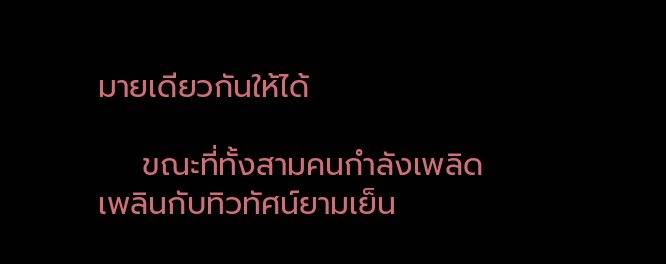มายเดียวกันให้ได้

    ขณะที่ทั้งสามคนกําลังเพลิดเพลินกับทิวทัศน์ยามเย็น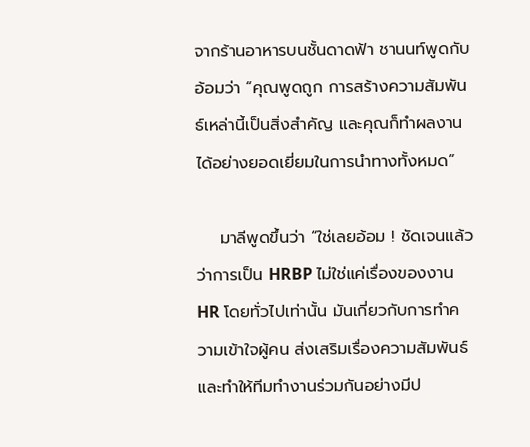จากร้านอาหารบนชั้นดาดฟ้า ชานนท์พูดกับอ้อมว่า “คุณพูดถูก การสร้างความสัมพันธ์เหล่านี้เป็นสิ่งสําคัญ และคุณก็ทําผลงานได้อย่างยอดเยี่ยมในการนําทางทั้งหมด”

    มาลีพูดขึ้นว่า “ใช่เลยอ้อม ! ชัดเจนแล้วว่าการเป็น HRBP ไม่ใช่แค่เรื่องของงาน HR โดยทั่วไปเท่านั้น มันเกี่ยวกับการทําความเข้าใจผู้คน ส่งเสริมเรื่องความสัมพันธ์ และทําให้ทีมทํางานร่วมกันอย่างมีป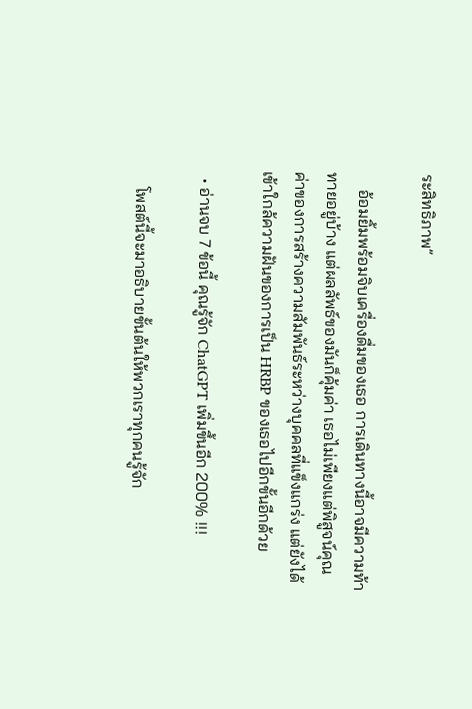ระสิทธิภาพ”

    อ้อมยิ้มพร้อมจิบเครื่องดื่มของเธอ การเดินทางนี้อาจมีความท้าทายอยู่บ้าง แต่ผลลัพธ์ของมันก็คุ้มค่า เธอไม่เพียงแต่พิสูจน์คุณค่าของการสร้างความสัมพันธ์ระหว่างบุคคลที่แข็งแกร่ง แต่ยังได้เข้าใกล้ความฝันของการเป็น HRBP ของเธอไปอีกขั้นอีกด้วย

  • อ่านจบ 7 ข้อนี้ คุณรู้จัก ChatGPT เพิ่มขึ้นอีก 200% !!!

    โพสต์นี้จะมาอธิบายขั้นต้นให้พวกเราทุกคนรู้จัก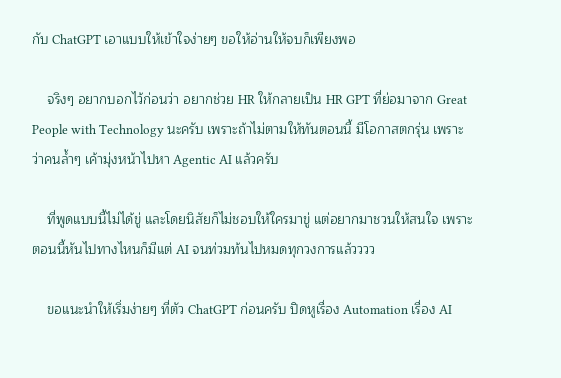กับ ChatGPT เอาแบบให้เข้าใจง่ายๆ ขอให้อ่านให้จบก็เพียงพอ

    จริงๆ อยากบอกไว้ก่อนว่า อยากช่วย HR ให้กลายเป็น HR GPT ที่ย่อมาจาก Great People with Technology นะครับ เพราะถ้าไม่ตามให้ทันตอนนี้ มีโอกาสตกรุ่น เพราะว่าคนล้ำๆ เค้ามุ่งหน้าไปหา Agentic AI แล้วครับ

    ที่พูดแบบนี้ไม่ได้ขู่ และโดยนิสัยก็ไม่ชอบให้ใครมาขู่ แต่อยากมาชวนให้สนใจ เพราะตอนนี้หันไปทางไหนก็มีแต่ AI จนท่วมท้นไปหมดทุกวงการแล้วววว

    ขอแนะนำให้เริ่มง่ายๆ ที่ตัว ChatGPT ก่อนครับ ปิดหูเรื่อง Automation เรื่อง AI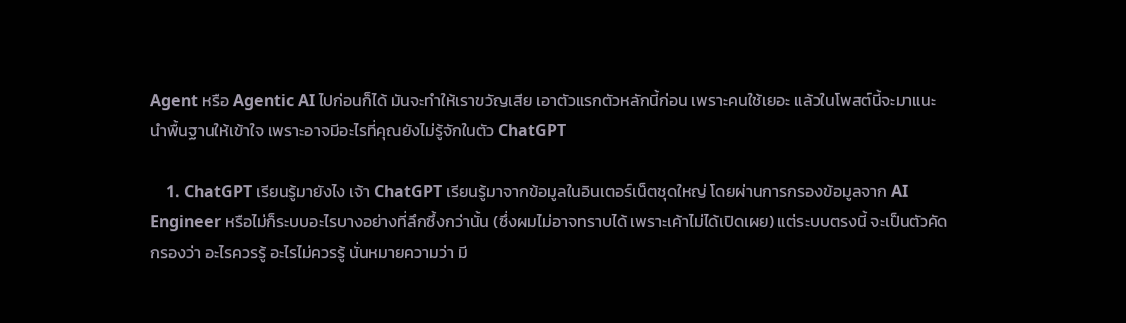Agent หรือ Agentic AI ไปก่อนก็ได้ มันจะทำให้เราขวัญเสีย เอาตัวแรกตัวหลักนี้ก่อน เพราะคนใช้เยอะ แล้วในโพสต์นี้จะมาแนะนำพื้นฐานให้เข้าใจ เพราะอาจมีอะไรที่คุณยังไม่รู้จักในตัว ChatGPT

    1. ChatGPT เรียนรู้มายังไง เจ้า ChatGPT เรียนรู้มาจากข้อมูลในอินเตอร์เน็ตชุดใหญ่ โดยผ่านการกรองข้อมูลจาก AI Engineer หรือไม่ก็ระบบอะไรบางอย่างที่ลึกซึ้งกว่านั้น (ซึ่งผมไม่อาจทราบได้ เพราะเค้าไม่ได้เปิดเผย) แต่ระบบตรงนี้ จะเป็นตัวคัดกรองว่า อะไรควรรู้ อะไรไม่ควรรู้ นั่นหมายความว่า มี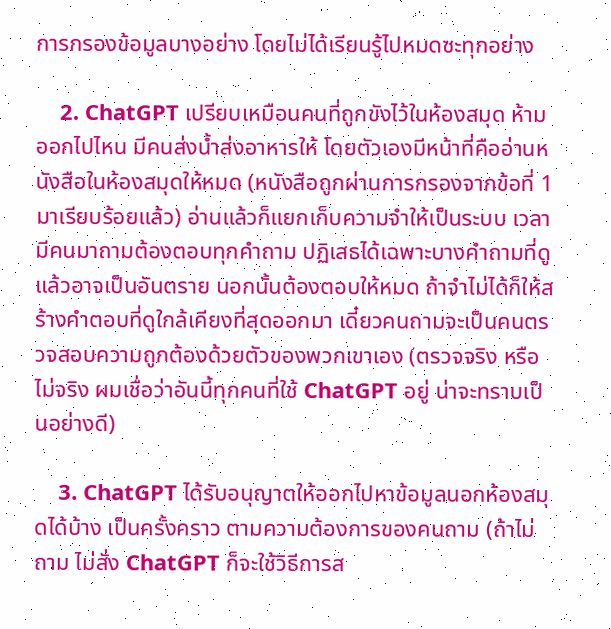การกรองข้อมูลบางอย่าง โดยไม่ได้เรียนรู้ไปหมดซะทุกอย่าง

    2. ChatGPT เปรียบเหมือนคนที่ถูกขังไว้ในห้องสมุด ห้ามออกไปไหน มีคนส่งน้ำส่งอาหารให้ โดยตัวเองมีหน้าที่คืออ่านหนังสือในห้องสมุดให้หมด (หนังสือถูกผ่านการกรองจากข้อที่ 1 มาเรียบร้อยแล้ว) อ่านแล้วก็แยกเก็บความจำให้เป็นระบบ เวลามีคนมาถามต้องตอบทุกคำถาม ปฏิเสธได้เฉพาะบางคำถามที่ดูแล้วอาจเป็นอันตราย นอกนั้นต้องตอบให้หมด ถ้าจำไม่ได้ก็ให้สร้างคำตอบที่ดูใกล้เคียงที่สุดออกมา เดี๋ยวคนถามจะเป็นคนตรวจสอบความถูกต้องด้วยตัวของพวกเขาเอง (ตรวจจริง หรือไม่จริง ผมเชื่อว่าอันนี้ทุกคนที่ใช้ ChatGPT อยู่ น่าจะทราบเป็นอย่างดี)

    3. ChatGPT ได้รับอนุญาตให้ออกไปหาข้อมูลนอกห้องสมุดได้บ้าง เป็นครั้งคราว ตามความต้องการของคนถาม (ถ้าไม่ถาม ไม่สั่ง ChatGPT ก็จะใช้วิธีการส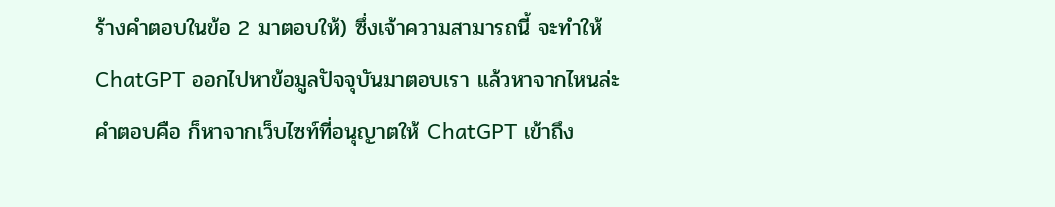ร้างคำตอบในข้อ 2 มาตอบให้) ซึ่งเจ้าความสามารถนี้ จะทำให้ ChatGPT ออกไปหาข้อมูลปัจจุบันมาตอบเรา แล้วหาจากไหนล่ะ คำตอบคือ ก็หาจากเว็บไซท์ที่อนุญาตให้ ChatGPT เข้าถึง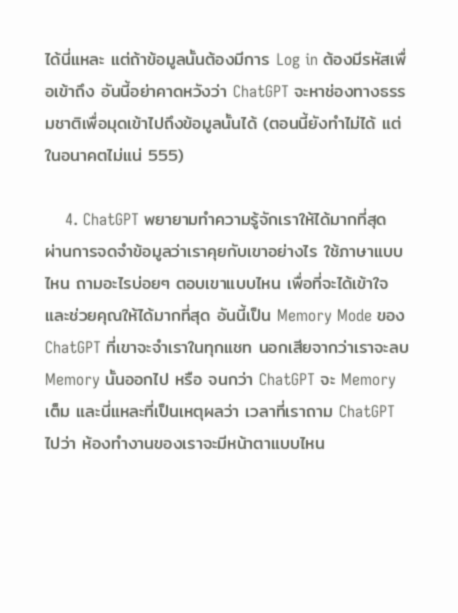ได้นี่แหละ แต่ถ้าข้อมูลนั้นต้องมีการ Log in ต้องมีรหัสเพื่อเข้าถึง อันนี้อย่าคาดหวังว่า ChatGPT จะหาช่องทางธรรมชาติเพื่อมุดเข้าไปถึงข้อมูลนั้นได้ (ตอนนี้ยังทำไม่ได้ แต่ในอนาคตไม่แน่ 555)

    4. ChatGPT พยายามทำความรู้จักเราให้ได้มากที่สุด ผ่านการจดจำข้อมูลว่าเราคุยกับเขาอย่างไร ใช้ภาษาแบบไหน ถามอะไรบ่อยๆ ตอบเขาแบบไหน เพื่อที่จะได้เข้าใจและช่วยคุณให้ได้มากที่สุด อันนี้เป็น Memory Mode ของ ChatGPT ที่เขาจะจำเราในทุกแชท นอกเสียจากว่าเราจะลบ Memory นั้นออกไป หรือ จนกว่า ChatGPT จะ Memory เต็ม และนี่แหละที่เป็นเหตุผลว่า เวลาที่เราถาม ChatGPT ไปว่า ห้องทำงานของเราจะมีหน้าตาแบบไหน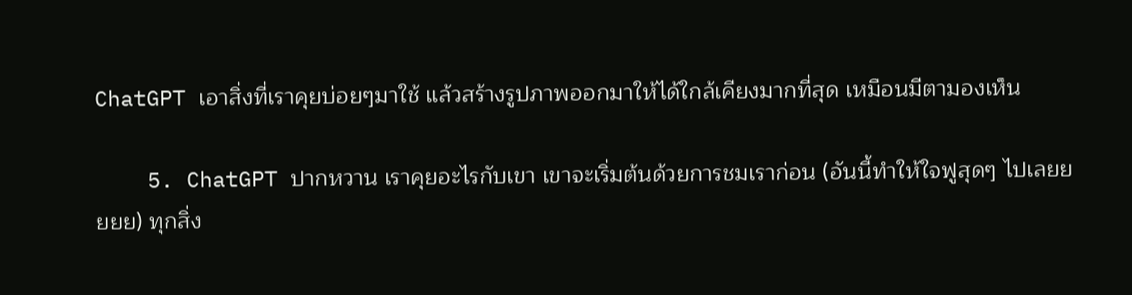ChatGPT เอาสิ่งที่เราคุยบ่อยๆมาใช้ แล้วสร้างรูปภาพออกมาให้ได้ใกล้เคียงมากที่สุด เหมือนมีตามองเห็น

    5. ChatGPT ปากหวาน เราคุยอะไรกับเขา เขาจะเริ่มต้นด้วยการชมเราก่อน (อันนี้ทำให้ใจฟูสุดๆ ไปเลยยยยย) ทุกสิ่ง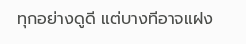ทุกอย่างดูดี แต่บางทีอาจแฝง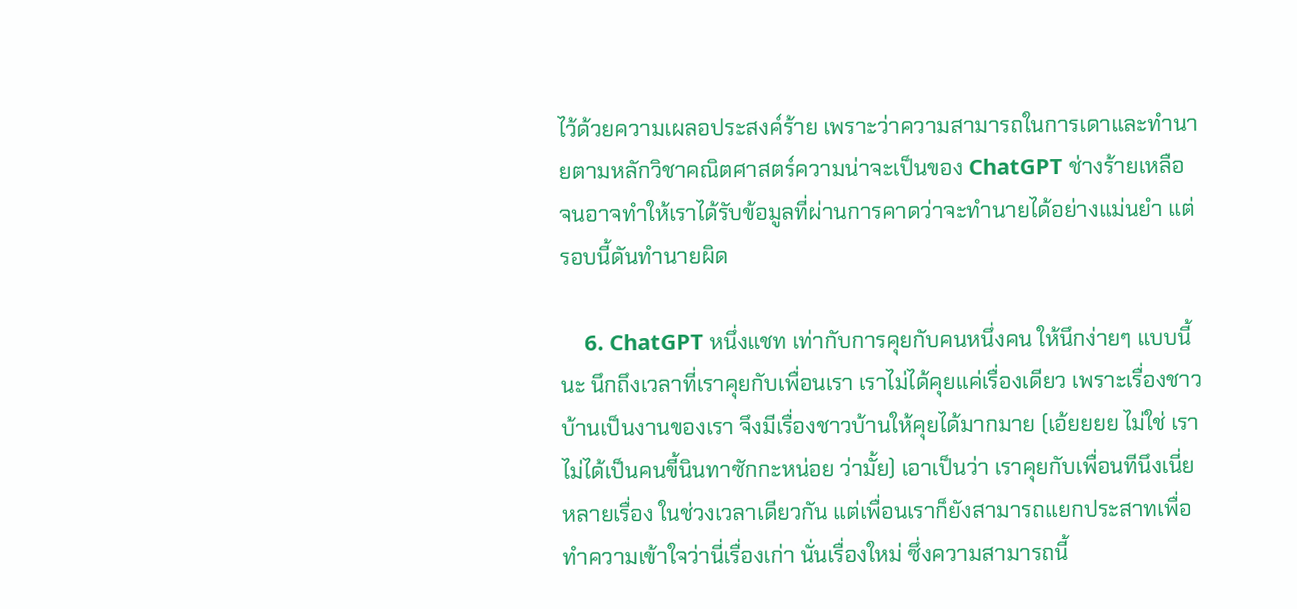ไว้ด้วยความเผลอประสงค์ร้าย เพราะว่าความสามารถในการเดาและทำนายตามหลักวิชาคณิตศาสตร์ความน่าจะเป็นของ ChatGPT ช่างร้ายเหลือ จนอาจทำให้เราได้รับข้อมูลที่ผ่านการคาดว่าจะทำนายได้อย่างแม่นยำ แต่รอบนี้ดันทำนายผิด

    6. ChatGPT หนึ่งแชท เท่ากับการคุยกับคนหนึ่งคน ให้นึกง่ายๆ แบบนี้นะ นึกถึงเวลาที่เราคุยกับเพื่อนเรา เราไม่ได้คุยแค่เรื่องเดียว เพราะเรื่องชาวบ้านเป็นงานของเรา จึงมีเรื่องชาวบ้านให้คุยได้มากมาย (เอ้ยยยย ไม่ใช่ เราไม่ได้เป็นคนขี้นินทาซักกะหน่อย ว่ามั้ย) เอาเป็นว่า เราคุยกับเพื่อนทีนึงเนี่ยหลายเรื่อง ในช่วงเวลาเดียวกัน แต่เพื่อนเราก็ยังสามารถแยกประสาทเพื่อทำความเข้าใจว่านี่เรื่องเก่า นั่นเรื่องใหม่ ซึ่งความสามารถนี้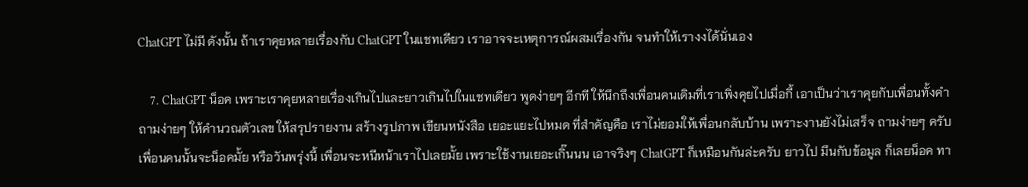ChatGPT ไม่มี ดังนั้น ถ้าเราคุยหลายเรื่องกับ ChatGPT ในแชทเดียว เราอาจจะเหตุการณ์ผสมเรื่องกัน จนทำให้เรางงได้นั่นเอง

    7. ChatGPT น็อค เพราะเราคุยหลายเรื่องเกินไปและยาวเกินไปในแชทเดียว พูดง่ายๆ อีกที ให้นึกถึงเพื่อนคนเดิมที่เราเพิ่งคุยไปเมื่อกี้ เอาเป็นว่าเราคุยกับเพื่อนทั้งคำถามง่ายๆ ให้คำนวณตัวเลข ให้สรุปรายงาน สร้างรูปภาพ เขียนหนังสือ เยอะแยะไปหมด ที่สำคัญคือ เราไม่ยอมให้เพื่อนกลับบ้าน เพราะงานยังไม่เสร็จ ถามง่ายๆ ครับ เพื่อนคนนั้นจะน็อคมั้ย หรือวันพรุ่งนี้ เพื่อนจะหนีหน้าเราไปเลยมั้ย เพราะใช้งานเยอะเกิ๊นนน เอาจริงๆ ChatGPT ก็เหมือนกันล่ะครับ ยาวไป มึนกับข้อมูล ก็เลยน็อค ทา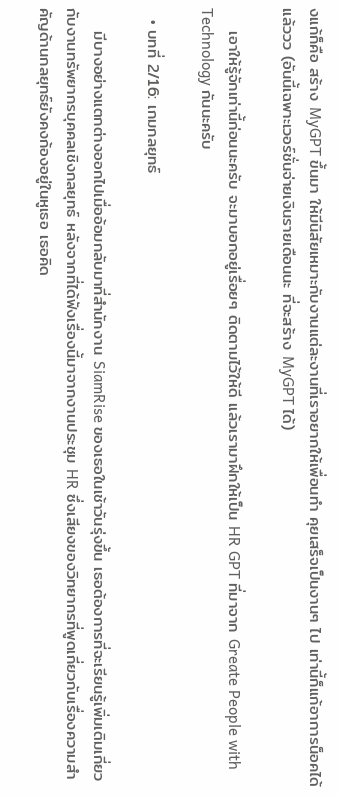งแก้ก็คือ สร้าง MyGPT ขึ้นมา ให้มีนิสัยเหมาะกับงานแต่ละงานที่เราอยากให้เพื่อนทำ คุยเสร็จเป็นงานๆ ไป เท่านี้ก็แก้อาการน็อคได้แล้ววว (อันนี้เฉพาะเวอร์ชั่นจ่ายเงินรายเดือนนะ ที่จะสร้าง MyGPT ได้)

    เอาให้รู้จักเท่านี้ก่อนนะครับ จะมาบอกอยู่เรื่อยๆ ติดตามไว้ให้ดี แล้วเรามาฝึกให้เป็น HR GPT ที่มาจาก Greate People with Technology กันนะครับ

  • บทที่ 2/16: เกมกลยุทธ์

    มีบางอย่างแตกต่างออกไปเมื่ออ้อมกลับมาที่สํานักงาน SiamRise ของเธอในเช้าวันรุ่งขึ้น เธอต้องการที่จะเรียนรู้เพิ่มเติมเกี่ยวกับงานทรัพยากรบุคคลเชิงกลยุทธ์ หลังจากที่ได้ฟังเรื่องนี้มาจากงานประชุม HR ซึ่งเสียงของวิทยากรที่พูดเกี่ยวกับเรื่องความสำคัญด้านกลยุทธ์ยังคงก้องอยู่ในหูเธอ เธอคิด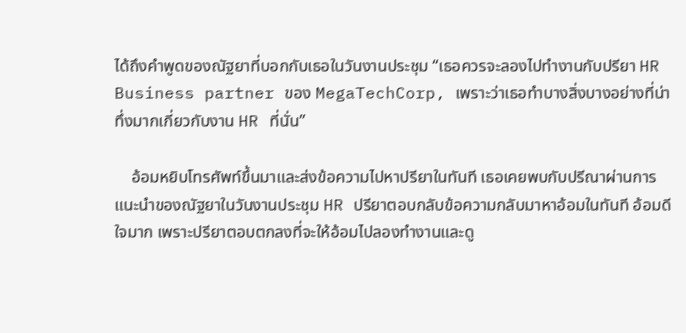ได้ถึงคำพูดของณัฐยาที่บอกกับเธอในวันงานประชุม “เธอควรจะลองไปทำงานกับปรียา HR Business partner ของ MegaTechCorp, เพราะว่าเธอทำบางสิ่งบางอย่างที่น่าทึ่งมากเกี่ยวกับงาน HR ที่นั่น”

    อ้อมหยิบโทรศัพท์ขึ้นมาและส่งข้อความไปหาปรียาในทันที เธอเคยพบกับปรีณาผ่านการแนะนำของณัฐยาในวันงานประชุม HR ปรียาตอบกลับข้อความกลับมาหาอ้อมในทันที อ้อมดีใจมาก เพราะปรียาตอบตกลงที่จะให้อ้อมไปลองทำงานและดู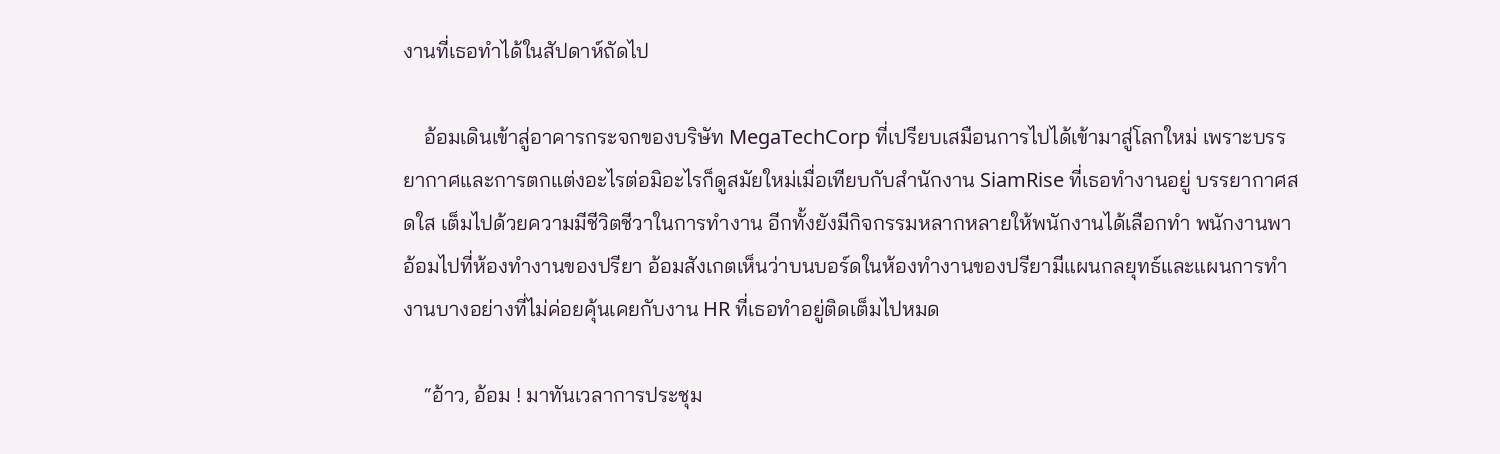งานที่เธอทำได้ในสัปดาห์ถัดไป

    อ้อมเดินเข้าสู่อาคารกระจกของบริษัท MegaTechCorp ที่เปรียบเสมือนการไปได้เข้ามาสู่โลกใหม่ เพราะบรรยากาศและการตกแต่งอะไรต่อมิอะไรก็ดูสมัยใหม่เมื่อเทียบกับสำนักงาน SiamRise ที่เธอทำงานอยู่ บรรยากาศสดใส เต็มไปด้วยความมีชีวิตชีวาในการทำงาน อีกทั้งยังมีกิจกรรมหลากหลายให้พนักงานได้เลือกทำ พนักงานพาอ้อมไปที่ห้องทำงานของปรียา อ้อมสังเกตเห็นว่าบนบอร์ดในห้องทำงานของปรียามีแผนกลยุทธ์และแผนการทำงานบางอย่างที่ไม่ค่อยคุ้นเคยกับงาน HR ที่เธอทำอยู่ติดเต็มไปหมด

    “อ้าว, อ้อม ! มาทันเวลาการประชุม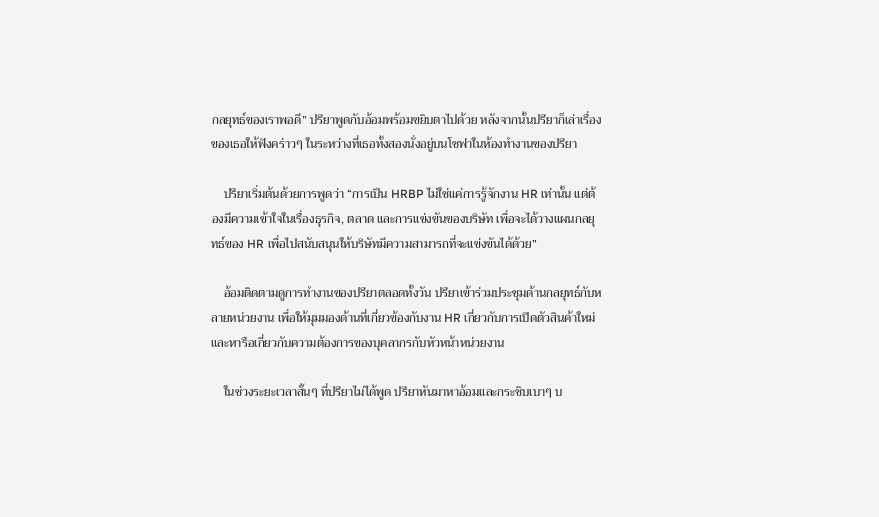กลยุทธ์ของเราพอดี” ปรียาพูดกับอ้อมพร้อมขยิบตาไปด้วย หลังจากนั้นปรียาก็เล่าเรื่องของเธอให้ฟังคร่าวๆ ในระหว่างที่เธอทั้งสองนั่งอยู่บนโซฟาในห้องทำงานของปรียา

    ปรียาเริ่มต้นด้วยการพูดว่า “การเป็น HRBP ไม่ใช่แค่การรู้จักงาน HR เท่านั้น แต่ต้องมีความเข้าใจในเรื่องธุรกิจ, ตลาด และการแข่งขันของบริษัท เพื่อจะได้วางแผนกลยุทธ์ของ HR เพื่อไปสนับสนุนให้บริษัทมีความสามารถที่จะแข่งขันได้ด้วย”

    อ้อมติดตามดูการทำงานของปรียาตลอดทั้งวัน ปรียาเข้าร่วมประชุมด้านกลยุทธ์กับหลายหน่วยงาน เพื่อให้มุมมองด้านที่เกี่ยวข้องกับงาน HR เกี่ยวกับการเปิดตัวสินค้าใหม่และหารือเกี่ยวกับความต้องการของบุคลากรกับหัวหน้าหน่วยงาน

    ในช่วงระยะเวลาสั้นๆ ที่ปรียาไม่ได้พูด ปรียาหันมาหาอ้อมและกระซิบเบาๆ บ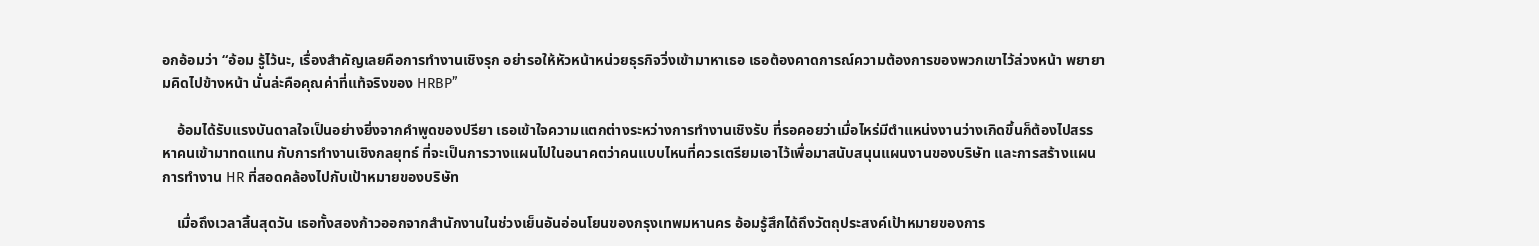อกอ้อมว่า “อ้อม รู้ไว้นะ, เรื่องสำคัญเลยคือการทำงานเชิงรุก อย่ารอให้หัวหน้าหน่วยธุรกิจวิ่งเข้ามาหาเธอ เธอต้องคาดการณ์ความต้องการของพวกเขาไว้ล่วงหน้า พยายามคิดไปข้างหน้า นั่นล่ะคือคุณค่าที่แท้จริงของ HRBP”

    อ้อมได้รับแรงบันดาลใจเป็นอย่างยิ่งจากคำพูดของปรียา เธอเข้าใจความแตกต่างระหว่างการทำงานเชิงรับ ที่รอคอยว่าเมื่อไหร่มีตำแหน่งงานว่างเกิดขึ้นก็ต้องไปสรรหาคนเข้ามาทดแทน กับการทำงานเชิงกลยุทธ์ ที่จะเป็นการวางแผนไปในอนาคตว่าคนแบบไหนที่ควรเตรียมเอาไว้เพื่อมาสนับสนุนแผนงานของบริษัท และการสร้างแผนการทำงาน HR ที่สอดคล้องไปกับเป้าหมายของบริษัท

    เมื่อถึงเวลาสิ้นสุดวัน เธอทั้งสองก้าวออกจากสำนักงานในช่วงเย็นอันอ่อนโยนของกรุงเทพมหานคร อ้อมรู้สึกได้ถึงวัตถุประสงค์เป้าหมายของการ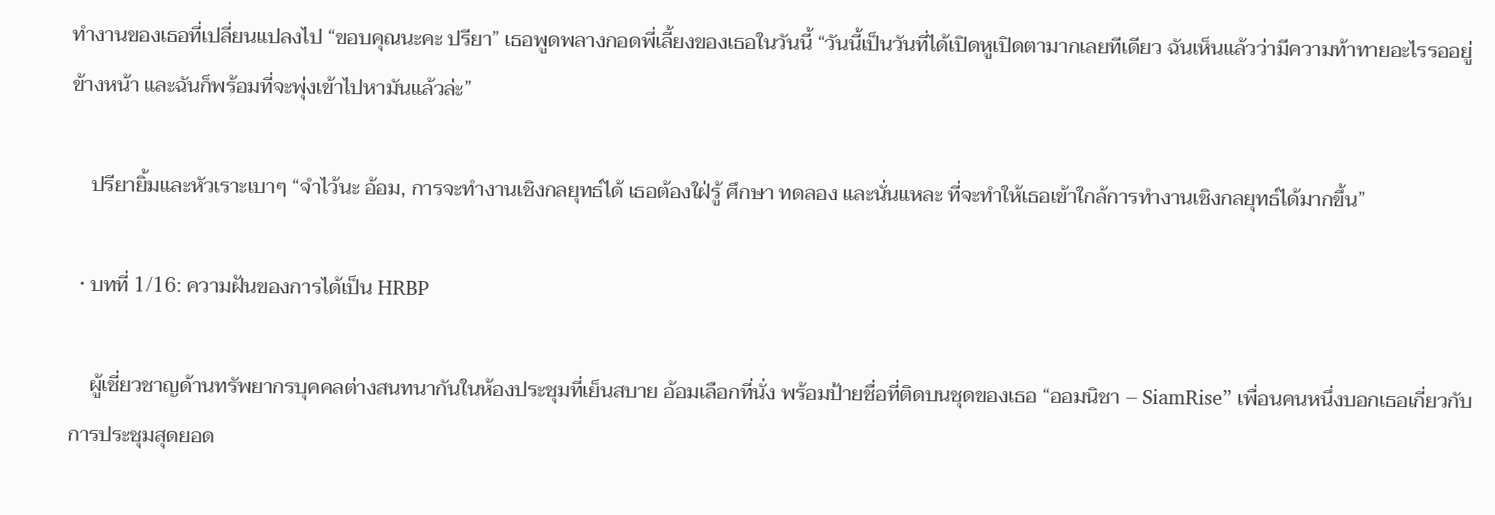ทำงานของเธอที่เปลี่ยนแปลงไป “ขอบคุณนะคะ ปรียา” เธอพูดพลางกอดพี่เลี้ยงของเธอในวันนี้ “วันนี้เป็นวันที่ได้เปิดหูเปิดตามากเลยทีเดียว ฉันเห็นแล้วว่ามีความท้าทายอะไรรออยู่ข้างหน้า และฉันก็พร้อมที่จะพุ่งเข้าไปหามันแล้วล่ะ”

    ปรียายิ้มและหัวเราะเบาๆ “จำไว้นะ อ้อม, การจะทำงานเชิงกลยุทธ์ได้ เธอต้องใฝ่รู้ ศึกษา ทดลอง และนั่นแหละ ที่จะทำให้เธอเข้าใกล้การทำงานเชิงกลยุทธ์ได้มากขึ้น”

  • บทที่ 1/16: ความฝันของการได้เป็น HRBP

    ผู้เชี่ยวชาญด้านทรัพยากรบุคคลต่างสนทนากันในห้องประชุมที่เย็นสบาย อ้อมเลือกที่นั่ง พร้อมป้ายชื่อที่ติดบนชุดของเธอ “ออมนิชา – SiamRise” เพื่อนคนหนึ่งบอกเธอเกี่ยวกับการประชุมสุดยอด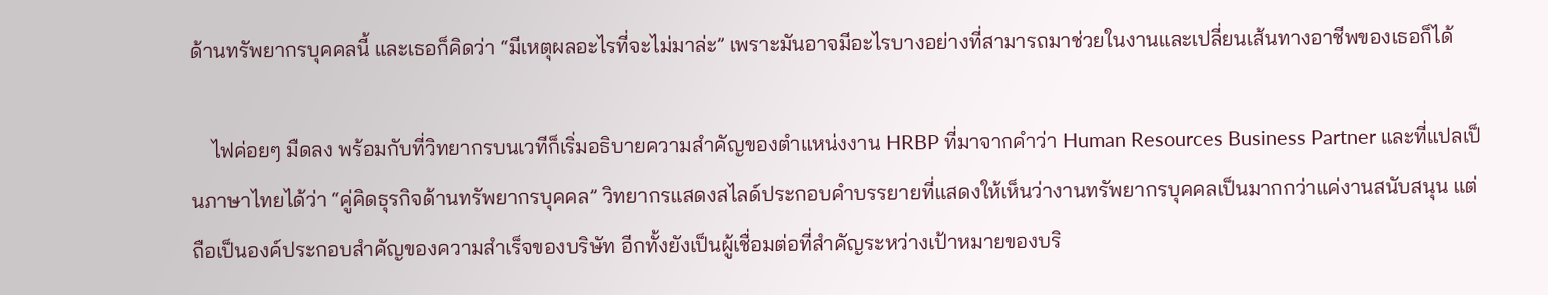ด้านทรัพยากรบุคคลนี้ และเธอก็คิดว่า “มีเหตุผลอะไรที่จะไม่มาล่ะ” เพราะมันอาจมีอะไรบางอย่างที่สามารถมาช่วยในงานและเปลี่ยนเส้นทางอาชีพของเธอก็ได้

    ไฟค่อยๆ มืดลง พร้อมกับที่วิทยากรบนเวทีก็เริ่มอธิบายความสําคัญของตำแหน่งงาน HRBP ที่มาจากคำว่า Human Resources Business Partner และที่แปลเป็นภาษาไทยได้ว่า “คู่คิดธุรกิจด้านทรัพยากรบุคคล” วิทยากรแสดงสไลด์ประกอบคำบรรยายที่แสดงให้เห็นว่างานทรัพยากรบุคคลเป็นมากกว่าแค่งานสนับสนุน แต่ถือเป็นองค์ประกอบสําคัญของความสําเร็จของบริษัท อีกทั้งยังเป็นผู้เชื่อมต่อที่สําคัญระหว่างเป้าหมายของบริ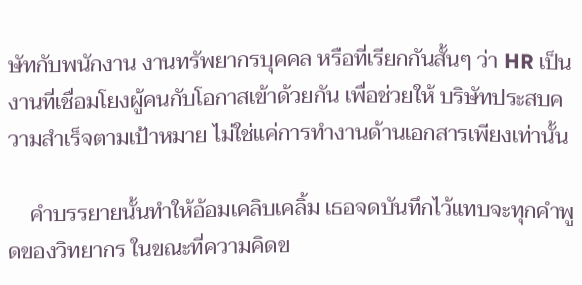ษัทกับพนักงาน งานทรัพยากรบุคคล หรือที่เรียกกันสั้นๆ ว่า HR เป็นงานที่เชื่อมโยงผู้คนกับโอกาสเข้าด้วยกัน เพื่อช่วยให้ บริษัทประสบความสําเร็จตามเป้าหมาย ไม่ใช่แค่การทำงานด้านเอกสารเพียงเท่านั้น

    คำบรรยายนั้นทําให้อ้อมเคลิบเคลิ้ม เธอจดบันทึกไว้แทบจะทุกคำพูดของวิทยากร ในขณะที่ความคิดข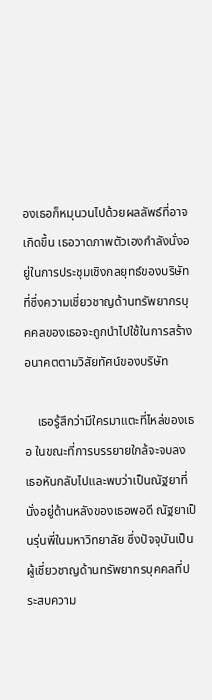องเธอก็หมุนวนไปด้วยผลลัพธ์ที่อาจเกิดขึ้น เธอวาดภาพตัวเองกําลังนั่งอยู่ในการประชุมเชิงกลยุทธ์ของบริษัท ที่ซึ่งความเชี่ยวชาญด้านทรัพยากรบุคคลของเธอจะถูกนําไปใช้ในการสร้างอนาคตตามวิสัยทัศน์ของบริษัท

    เธอรู้สึกว่ามีใครมาแตะที่ไหล่ของเธอ ในขณะที่การบรรยายใกล้จะจบลง เธอหันกลับไปและพบว่าเป็นณัฐยาที่นั่งอยู่ด้านหลังของเธอพอดี ณัฐยาเป็นรุ่นพี่ในมหาวิทยาลัย ซึ่งปัจจุบันเป็นผู้เชี่ยวชาญด้านทรัพยากรบุคคลที่ประสบความ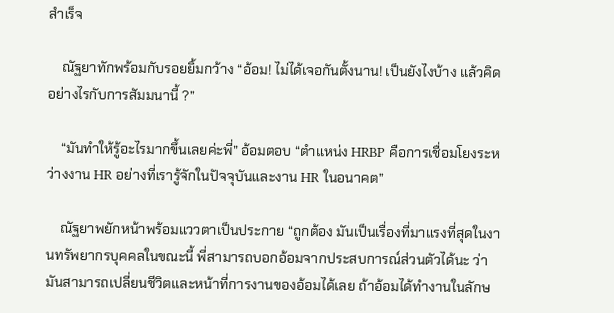สําเร็จ

    ณัฐยาทักพร้อมกับรอยยิ้มกว้าง “อ้อม! ไม่ได้เจอกันตั้งนาน! เป็นยังไงบ้าง แล้วคิดอย่างไรกับการสัมมนานี้ ?”

    “มันทำให้รู้อะไรมากขึ้นเลยค่ะพี่” อ้อมตอบ “ตําแหน่ง HRBP คือการเชื่อมโยงระหว่างงาน HR อย่างที่เรารู้จักในปัจจุบันและงาน HR ในอนาคต”

    ณัฐยาพยักหน้าพร้อมแววตาเป็นประกาย “ถูกต้อง มันเป็นเรื่องที่มาแรงที่สุดในงานทรัพยากรบุคคลในขณะนี้ พี่สามารถบอกอ้อมจากประสบการณ์ส่วนตัวได้นะ ว่ามันสามารถเปลี่ยนชีวิตและหน้าที่การงานของอ้อมได้เลย ถ้าอ้อมได้ทำงานในลักษ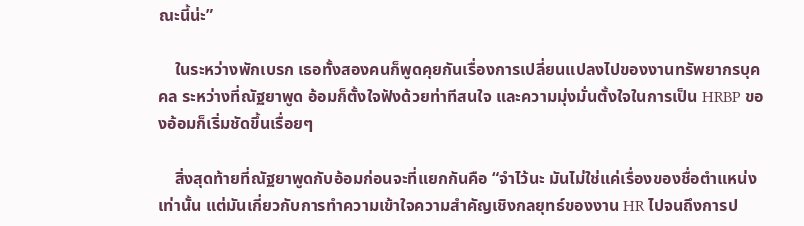ณะนี้น่ะ”

    ในระหว่างพักเบรก เธอทั้งสองคนก็พูดคุยกันเรื่องการเปลี่ยนแปลงไปของงานทรัพยากรบุคคล ระหว่างที่ณัฐยาพูด อ้อมก็ตั้งใจฟังด้วยท่าทีสนใจ และความมุ่งมั่นตั้งใจในการเป็น HRBP ของอ้อมก็เริ่มชัดขึ้นเรื่อยๆ

    สิ่งสุดท้ายที่ณัฐยาพูดกับอ้อมก่อนจะที่แยกกันคือ “จําไว้นะ มันไม่ใช่แค่เรื่องของชื่อตำแหน่งเท่านั้น แต่มันเกี่ยวกับการทําความเข้าใจความสําคัญเชิงกลยุทธ์ของงาน HR ไปจนถึงการป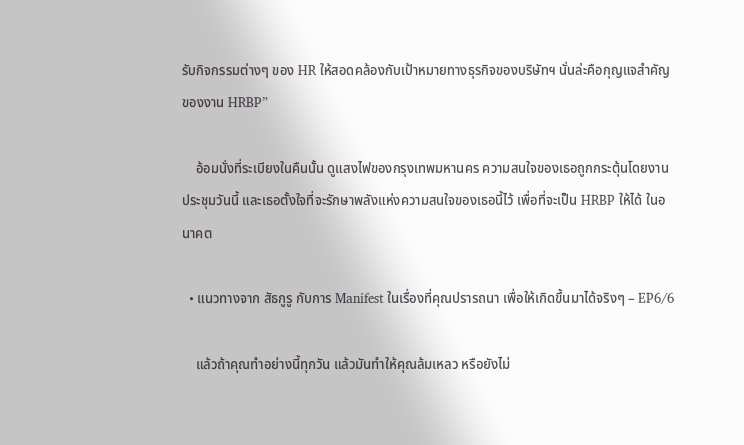รับกิจกรรมต่างๆ ของ HR ให้สอดคล้องกับเป้าหมายทางธุรกิจของบริษัทฯ นั่นล่ะคือกุญแจสําคัญของงาน HRBP”

    อ้อมนั่งที่ระเบียงในคืนนั้น ดูแสงไฟของกรุงเทพมหานคร ความสนใจของเธอถูกกระตุ้นโดยงานประชุมวันนี้ และเธอตั้งใจที่จะรักษาพลังแห่งความสนใจของเธอนี้ไว้ เพื่อที่จะเป็น HRBP ให้ได้ ในอนาคต

  • แนวทางจาก สัธกูรู กับการ Manifest ในเรื่องที่คุณปรารถนา เพื่อให้เกิดขึ้นมาได้จริงๆ – EP6/6

    แล้วถ้าคุณทำอย่างนี้ทุกวัน แล้วมันทำให้คุณล้มเหลว หรือยังไม่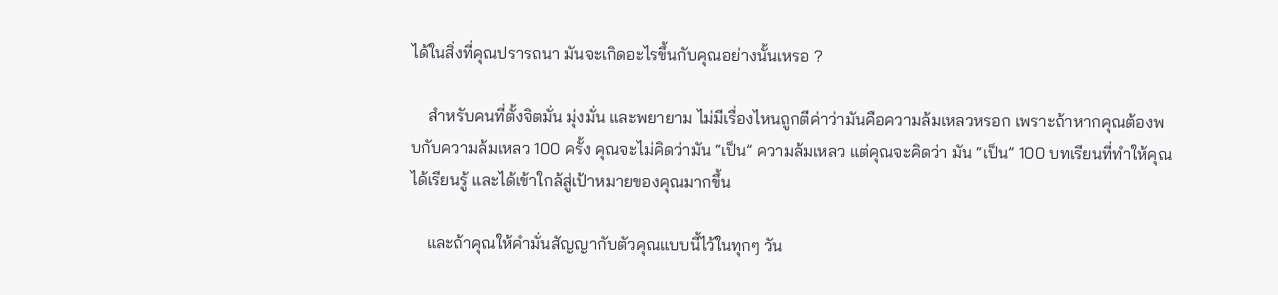ได้ในสิ่งที่คุณปรารถนา มันจะเกิดอะไรขึ้นกับคุณอย่างนั้นเหรอ ?

    สำหรับคนที่ตั้งจิตมั่น มุ่งมั่น และพยายาม ไม่มีเรื่องไหนถูกตีค่าว่ามันคือความล้มเหลวหรอก เพราะถ้าหากคุณต้องพบกับความล้มเหลว 100 ครั้ง คุณจะไม่คิดว่ามัน “เป็น” ความล้มเหลว แต่คุณจะคิดว่า มัน “เป็น” 100 บทเรียนที่ทำให้คุณได้เรียนรู้ และได้เข้าใกล้สู่เป้าหมายของคุณมากขึ้น

    และถ้าคุณให้คำมั่นสัญญากับตัวคุณแบบนี้ไว้ในทุกๆ วัน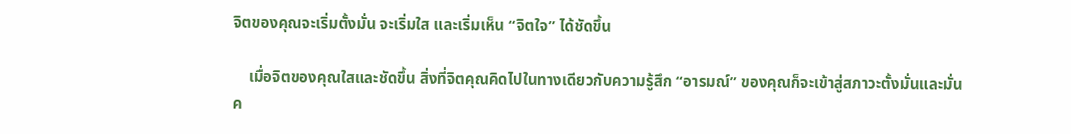จิตของคุณจะเริ่มตั้งมั่น จะเริ่มใส และเริ่มเห็น “จิตใจ” ได้ชัดขึ้น

    เมื่อจิตของคุณใสและชัดขึ้น สิ่งที่จิตคุณคิดไปในทางเดียวกับความรู้สึก “อารมณ์” ของคุณก็จะเข้าสู่สภาวะตั้งมั่นและมั่นค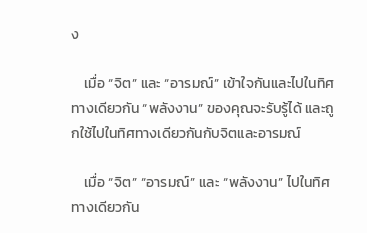ง

    เมื่อ “จิต” และ “อารมณ์” เข้าใจกันและไปในทิศทางเดียวกัน “พลังงาน” ของคุณจะรับรู้ได้ และถูกใช้ไปในทิศทางเดียวกันกับจิตและอารมณ์

    เมื่อ “จิต” “อารมณ์” และ “พลังงาน” ไปในทิศทางเดียวกัน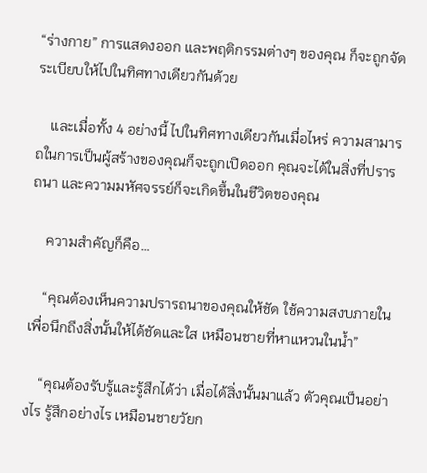“ร่างกาย” การแสดงออก และพฤติกรรมต่างๆ ของคุณ ก็จะถูกจัดระเบียบให้ไปในทิศทางเดียวกันด้วย

    และเมื่อทั้ง 4 อย่างนี้ ไปในทิศทางเดียวกันเมื่อไหร่ ความสามารถในการเป็นผู้สร้างของคุณก็จะถูกเปิดออก คุณจะได้ในสิ่งที่ปรารถนา และความมหัศจรรย์ก็จะเกิดขึ้นในชีวิตของคุณ

    ความสำคัญก็คือ…

    “คุณต้องเห็นความปรารถนาของคุณให้ชัด ใช้ความสงบภายใน เพื่อนึกถึงสิ่งนั้นให้ได้ชัดและใส เหมือนชายที่หาแหวนในน้ำ”

    “คุณต้องรับรู้และรู้สึกได้ว่า เมื่อได้สิ่งนั้นมาแล้ว ตัวคุณเป็นอย่างไร รู้สึกอย่างไร เหมือนชายวัยก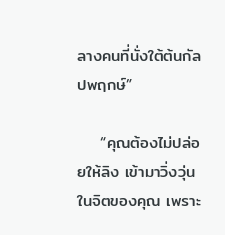ลางคนที่นั่งใต้ต้นกัลปพฤกษ์”

    “คุณต้องไม่ปล่อยให้ลิง เข้ามาวิ่งวุ่นในจิตของคุณ เพราะ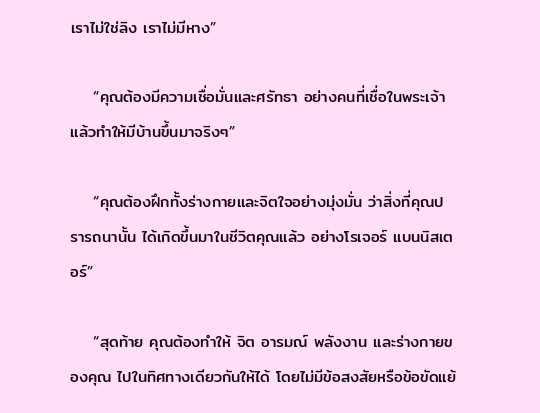เราไม่ใช่ลิง เราไม่มีหาง”

    “คุณต้องมีความเชื่อมั่นและศรัทธา อย่างคนที่เชื่อในพระเจ้า แล้วทำให้มีบ้านขึ้นมาจริงๆ”

    “คุณต้องฝึกทั้งร่างกายและจิตใจอย่างมุ่งมั่น ว่าสิ่งที่คุณปรารถนานั้น ได้เกิดขึ้นมาในชีวิตคุณแล้ว อย่างโรเจอร์ แบนนิสเตอร์”

    “สุดท้าย คุณต้องทำให้ จิต อารมณ์ พลังงาน และร่างกายของคุณ ไปในทิศทางเดียวกันให้ได้ โดยไม่มีข้อสงสัยหรือข้อขัดแย้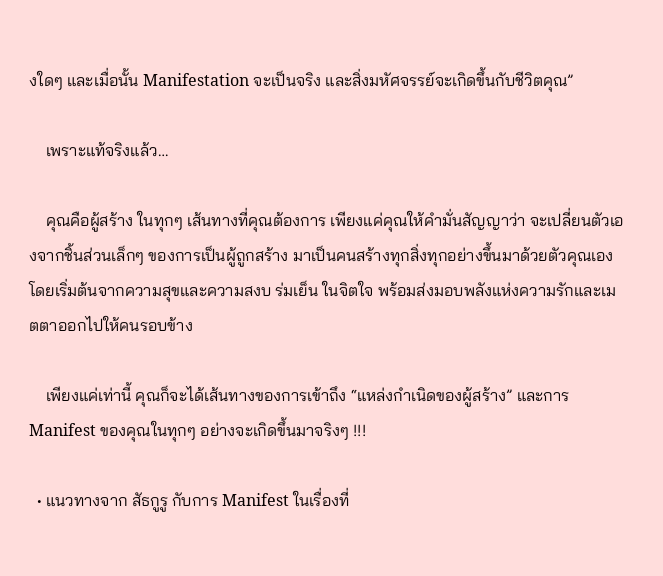งใดๆ และเมื่อนั้น Manifestation จะเป็นจริง และสิ่งมหัศจรรย์จะเกิดขึ้นกับชีวิตคุณ”

    เพราะแท้จริงแล้ว…

    คุณคือผู้สร้าง ในทุกๆ เส้นทางที่คุณต้องการ เพียงแค่คุณให้คำมั่นสัญญาว่า จะเปลี่ยนตัวเองจากชิ้นส่วนเล็กๆ ของการเป็นผู้ถูกสร้าง มาเป็นคนสร้างทุกสิ่งทุกอย่างขึ้นมาด้วยตัวคุณเอง โดยเริ่มต้นจากความสุขและความสงบ ร่มเย็น ในจิตใจ พร้อมส่งมอบพลังแห่งความรักและเมตตาออกไปให้คนรอบข้าง

    เพียงแค่เท่านี้ คุณก็จะได้เส้นทางของการเข้าถึง “แหล่งกำเนิดของผู้สร้าง” และการ Manifest ของคุณในทุกๆ อย่างจะเกิดขึ้นมาจริงๆ !!!

  • แนวทางจาก สัธกูรู กับการ Manifest ในเรื่องที่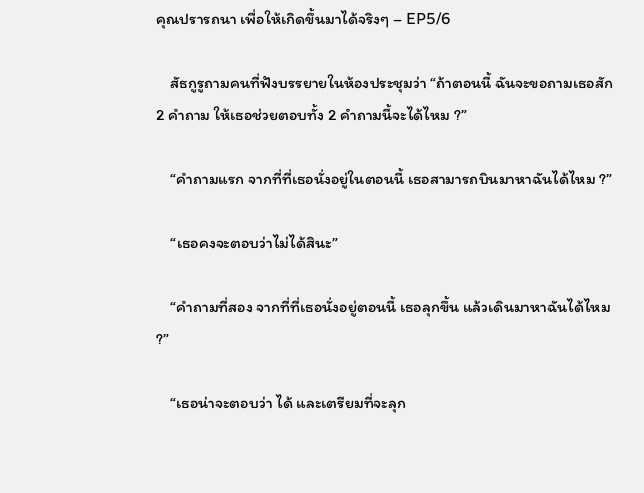คุณปรารถนา เพื่อให้เกิดขึ้นมาได้จริงๆ – EP5/6

    สัธกูรูถามคนที่ฟังบรรยายในห้องประชุมว่า “ถ้าตอนนี้ ฉันจะขอถามเธอสัก 2 คำถาม ให้เธอช่วยตอบทั้ง 2 คำถามนี้จะได้ไหม ?”

    “คำถามแรก จากที่ที่เธอนั่งอยู่ในตอนนี้ เธอสามารถบินมาหาฉันได้ไหม ?”

    “เธอคงจะตอบว่าไม่ได้สินะ”

    “คำถามที่สอง จากที่ที่เธอนั่งอยู่ตอนนี้ เธอลุกขึ้น แล้วเดินมาหาฉันได้ไหม ?”

    “เธอน่าจะตอบว่า ได้ และเตรียมที่จะลุก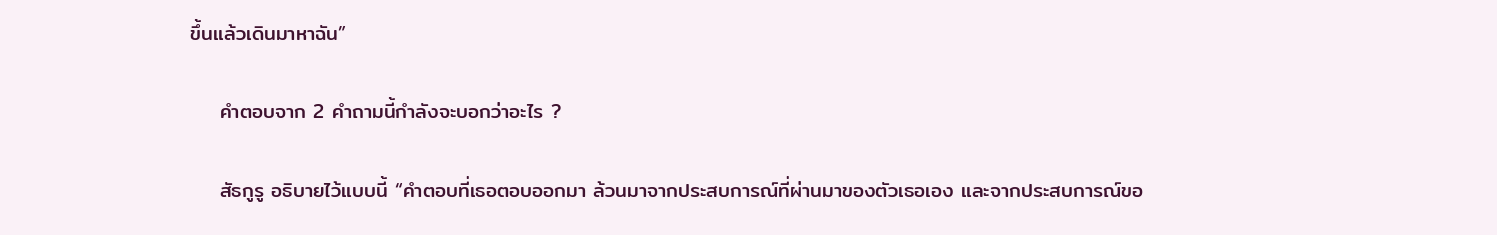ขึ้นแล้วเดินมาหาฉัน”

    คำตอบจาก 2 คำถามนี้กำลังจะบอกว่าอะไร ?

    สัธกูรู อธิบายไว้แบบนี้ “คำตอบที่เธอตอบออกมา ล้วนมาจากประสบการณ์ที่ผ่านมาของตัวเธอเอง และจากประสบการณ์ขอ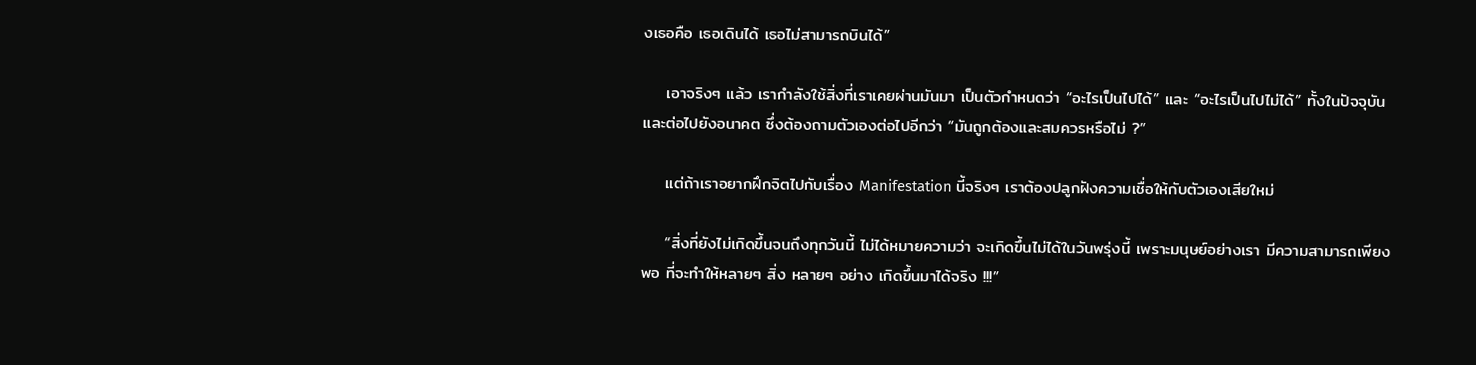งเธอคือ เธอเดินได้ เธอไม่สามารถบินได้”

    เอาจริงๆ แล้ว เรากำลังใช้สิ่งที่เราเคยผ่านมันมา เป็นตัวกำหนดว่า “อะไรเป็นไปได้” และ “อะไรเป็นไปไม่ได้” ทั้งในปัจจุบันและต่อไปยังอนาคต ซึ่งต้องถามตัวเองต่อไปอีกว่า “มันถูกต้องและสมควรหรือไม่ ?”

    แต่ถ้าเราอยากฝึกจิตไปกับเรื่อง Manifestation นี้จริงๆ เราต้องปลูกฝังความเชื่อให้กับตัวเองเสียใหม่

    “สิ่งที่ยังไม่เกิดขึ้นจนถึงทุกวันนี้ ไม่ได้หมายความว่า จะเกิดขึ้นไม่ได้ในวันพรุ่งนี้ เพราะมนุษย์อย่างเรา มีความสามารถเพียงพอ ที่จะทำให้หลายๆ สิ่ง หลายๆ อย่าง เกิดขึ้นมาได้จริง !!!”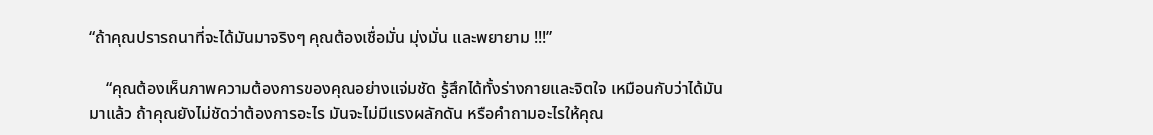“ถ้าคุณปรารถนาที่จะได้มันมาจริงๆ คุณต้องเชื่อมั่น มุ่งมั่น และพยายาม !!!”

    “คุณต้องเห็นภาพความต้องการของคุณอย่างแจ่มชัด รู้สึกได้ทั้งร่างกายและจิตใจ เหมือนกับว่าได้มันมาแล้ว ถ้าคุณยังไม่ชัดว่าต้องการอะไร มันจะไม่มีแรงผลักดัน หรือคำถามอะไรให้คุณ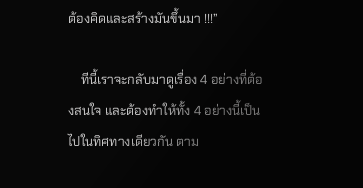ต้องคิดและสร้างมันขึ้นมา !!!”

    ทีนี้เราจะกลับมาดูเรื่อง 4 อย่างที่ต้องสนใจ และต้องทำให้ทั้ง 4 อย่างนี้เป็นไปในทิศทางเดียวกัน ตาม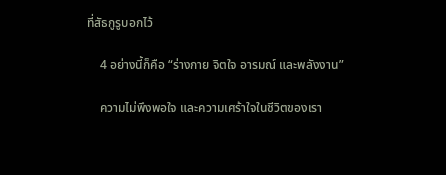ที่สัธกูรูบอกไว้

    4 อย่างนี้ก็คือ “ร่างกาย จิตใจ อารมณ์ และพลังงาน”

    ความไม่พึงพอใจ และความเศร้าใจในชีวิตของเรา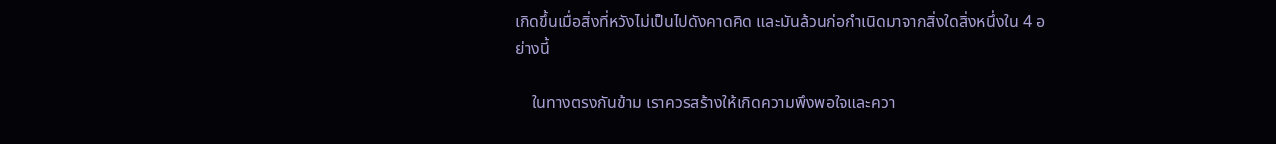เกิดขึ้นเมื่อสิ่งที่หวังไม่เป็นไปดังคาดคิด และมันล้วนก่อกำเนิดมาจากสิ่งใดสิ่งหนึ่งใน 4 อย่างนี้

    ในทางตรงกันข้าม เราควรสร้างให้เกิดความพึงพอใจและควา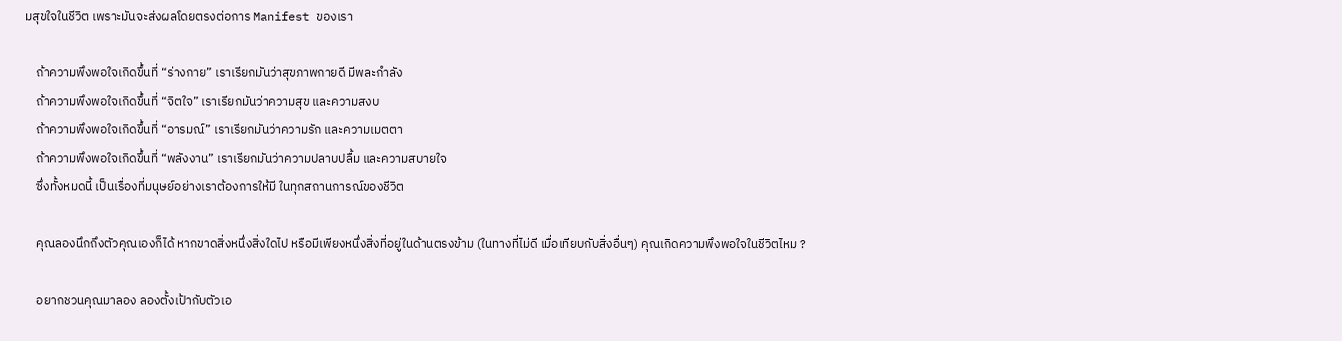มสุขใจในชีวิต เพราะมันจะส่งผลโดยตรงต่อการ Manifest ของเรา

    ถ้าความพึงพอใจเกิดขึ้นที่ “ร่างกาย” เราเรียกมันว่าสุขภาพกายดี มีพละกำลัง
    ถ้าความพึงพอใจเกิดขึ้นที่ “จิตใจ” เราเรียกมันว่าความสุข และความสงบ
    ถ้าความพึงพอใจเกิดขึ้นที่ “อารมณ์” เราเรียกมันว่าความรัก และความเมตตา
    ถ้าความพึงพอใจเกิดขึ้นที่ “พลังงาน” เราเรียกมันว่าความปลาบปลื้ม และความสบายใจ
    ซึ่งทั้งหมดนี้ เป็นเรื่องที่มนุษย์อย่างเราต้องการให้มี ในทุกสถานการณ์ของชีวิต

    คุณลองนึกถึงตัวคุณเองก็ได้ หากขาดสิ่งหนึ่งสิ่งใดไป หรือมีเพียงหนึ่งสิ่งที่อยู่ในด้านตรงข้าม (ในทางที่ไม่ดี เมื่อเทียบกับสิ่งอื่นๆ) คุณเกิดความพึงพอใจในชีวิตไหม ?

    อยากชวนคุณมาลอง ลองตั้งเป้ากับตัวเอ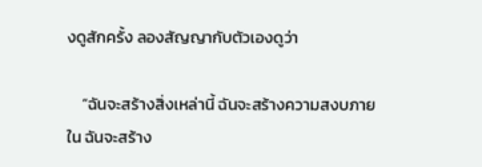งดูสักครั้ง ลองสัญญากับตัวเองดูว่า

    “ฉันจะสร้างสิ่งเหล่านี้ ฉันจะสร้างความสงบภายใน ฉันจะสร้าง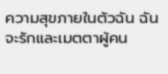ความสุขภายในตัวฉัน ฉันจะรักและเมตตาผู้คน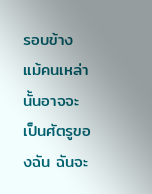รอบข้าง แม้คนเหล่านั้นอาจจะเป็นศัตรูของฉัน ฉันจะ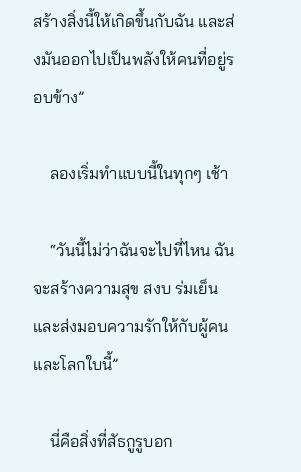สร้างสิ่งนี้ให้เกิดขึ้นกับฉัน และส่งมันออกไปเป็นพลังให้คนที่อยู่รอบข้าง”

    ลองเริ่มทำแบบนี้ในทุกๆ เช้า

    “วันนี้ไม่ว่าฉันจะไปที่ไหน ฉันจะสร้างความสุข สงบ ร่มเย็น และส่งมอบความรักให้กับผู้คนและโลกใบนี้”

    นี่คือสิ่งที่สัธกูรูบอก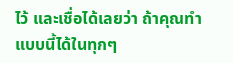ไว้ และเชื่อได้เลยว่า ถ้าคุณทำแบบนี้ได้ในทุกๆ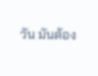วัน มันต้อง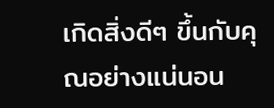เกิดสิ่งดีๆ ขึ้นกับคุณอย่างแน่นอน